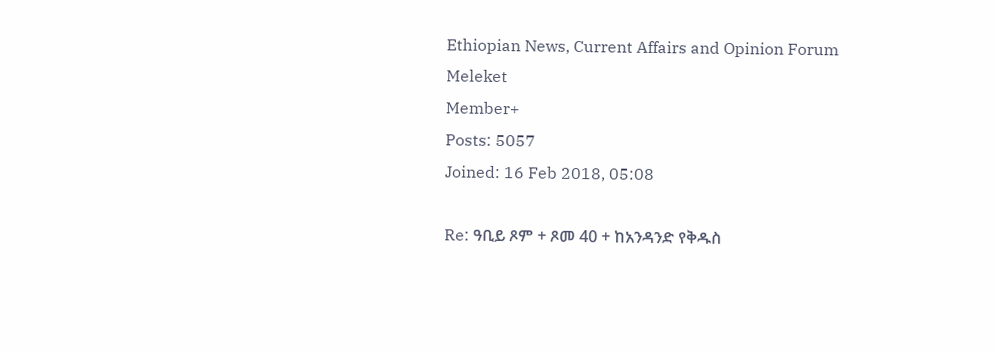Ethiopian News, Current Affairs and Opinion Forum
Meleket
Member+
Posts: 5057
Joined: 16 Feb 2018, 05:08

Re: ዓቢይ ጾም + ጾመ 40 + ከአንዳንድ የቅዱስ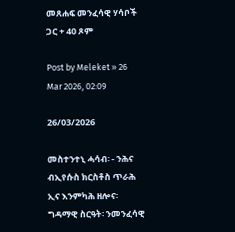መጸሐፍ መንፈሳዊ ሃሳቦች ጋር + 40 ጾም

Post by Meleket » 26 Mar 2026, 02:09

26/03/2026

መስተንተኒ ሓሳብ፡ - ንሕና ብኢየሱስ ክርስቶስ ጥራሕ ኢና እንምካሕ ዘሎና፡ ግዳማዊ ስርዓት፡ ንመንፈሳዊ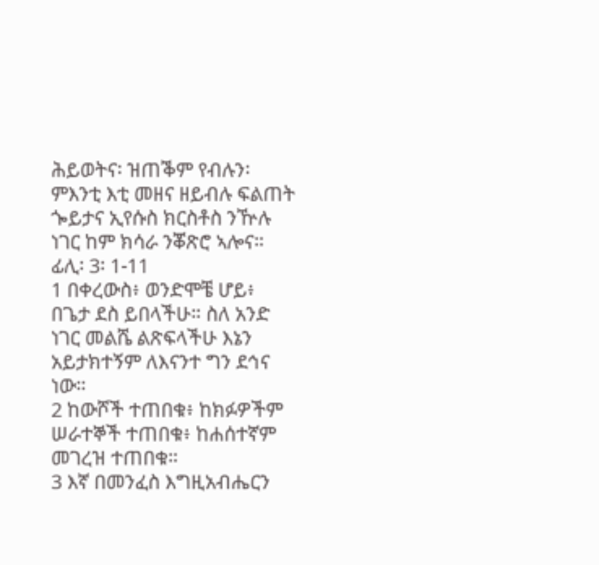ሕይወትና፡ ዝጠቕም የብሉን፡ ምእንቲ እቲ መዘና ዘይብሉ ፍልጠት ጐይታና ኢየሱስ ክርስቶስ ንዅሉ ነገር ከም ክሳራ ንቖጽሮ ኣሎና።
ፊሊ፡ 3፡ 1-11
1 በቀረውስ፥ ወንድሞቼ ሆይ፥ በጌታ ደስ ይበላችሁ። ስለ አንድ ነገር መልሼ ልጽፍላችሁ እኔን አይታክተኝም ለእናንተ ግን ደኅና ነው።
2 ከውሾች ተጠበቁ፥ ከክፉዎችም ሠራተኞች ተጠበቁ፥ ከሐሰተኛም መገረዝ ተጠበቁ።
3 እኛ በመንፈስ እግዚአብሔርን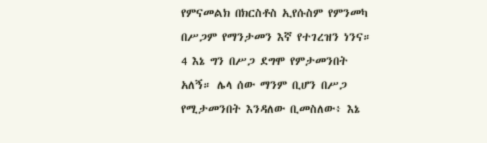የምናመልክ በክርስቶስ ኢየሱስም የምንመካ በሥጋም የማንታመን እኛ የተገረዝን ነንና።
4 እኔ ግን በሥጋ ደግሞ የምታመንበት አለኝ። ሌላ ሰው ማንም ቢሆን በሥጋ የሚታመንበት እንዳለው ቢመስለው፥ እኔ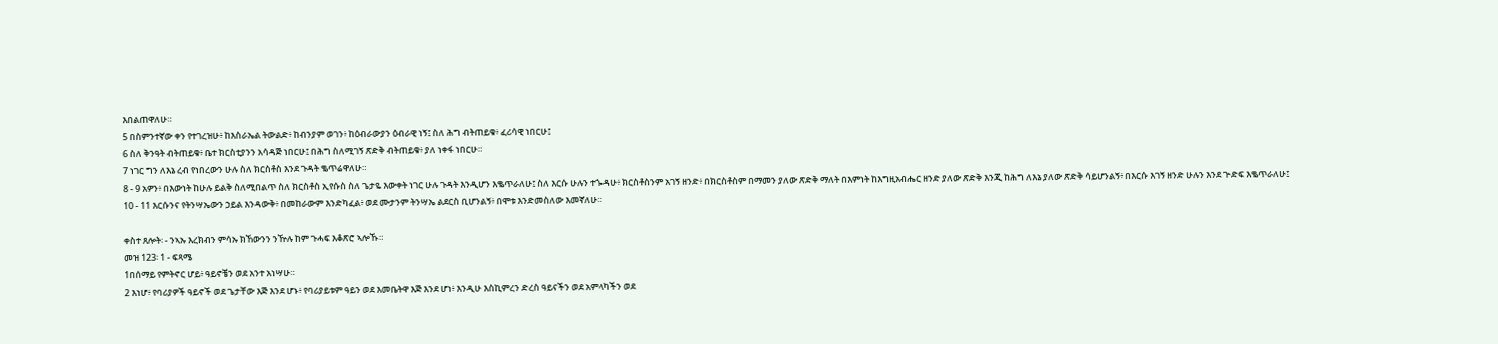እበልጠዋለሁ።
5 በስምንተኛው ቀን የተገረዝሁ፥ ከእስራኤል ትውልድ፥ ከብንያም ወገን፥ ከዕብራውያን ዕብራዊ ነኝ፤ ስለ ሕግ ብትጠይቁ፥ ፈሪሳዊ ነበርሁ፤
6 ስለ ቅንዓት ብትጠይቁ፥ ቤተ ክርስቲያንን አሳዳጅ ነበርሁ፤ በሕግ ስለሚገኝ ጽድቅ ብትጠይቁ፥ ያለ ነቀፋ ነበርሁ።
7 ነገር ግን ለእኔ ረብ የነበረውን ሁሉ ስለ ክርስቶስ እንደ ጉዳት ቈጥሬዋለሁ።
8 - 9 አዎን፥ በእውነት ከሁሉ ይልቅ ስለሚበልጥ ስለ ክርስቶስ ኢየሱስ ስለ ጌታዬ እውቀት ነገር ሁሉ ጉዳት እንዲሆን እቈጥራለሁ፤ ስለ እርሱ ሁሉን ተጐዳሁ፥ ክርስቶስንም አገኝ ዘንድ፥ በክርስቶስም በማመን ያለው ጽድቅ ማለት በእምነት ከእግዚአብሔር ዘንድ ያለው ጽድቅ እንጂ ከሕግ ለእኔ ያለው ጽድቅ ሳይሆንልኝ፥ በእርሱ እገኝ ዘንድ ሁሉን እንደ ጕድፍ እቈጥራለሁ፤
10 - 11 እርሱንና የትንሣኤውን ኃይል እንዳውቅ፥ በመከራውም እንድካፈል፥ ወደ ሙታንም ትንሣኤ ልደርስ ቢሆንልኝ፥ በሞቱ እንድመስለው እመኛለሁ።

ቀስተ ጸሎት፡ - ንኣኡ እረክብን ምሳኡ ክኸውንን ንዅሉ ከም ጉሓፍ እቆጽሮ ኣሎኹ።
መዝ 123፡ 1 - ፍጻሜ
1በሰማይ የምትኖር ሆይ፥ ዓይኖቼን ወደ አንተ አነሣሁ።
2 እነሆ፥ የባሪያዎች ዓይኖች ወደ ጌታቸው እጅ እንደ ሆኑ፥ የባሪያይቱም ዓይን ወደ እመቤትዋ እጅ እንደ ሆነ፥ እንዲሁ እስኪምረን ድረስ ዓይናችን ወደ አምላካችን ወደ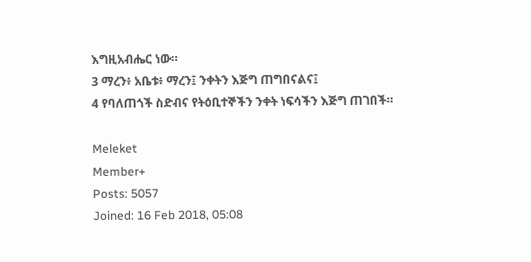እግዚአብሔር ነው።
3 ማረን፥ አቤቱ፥ ማረን፤ ንቀትን እጅግ ጠግበናልና፤
4 የባለጠጎች ስድብና የትዕቢተኞችን ንቀት ነፍሳችን እጅግ ጠገበች።

Meleket
Member+
Posts: 5057
Joined: 16 Feb 2018, 05:08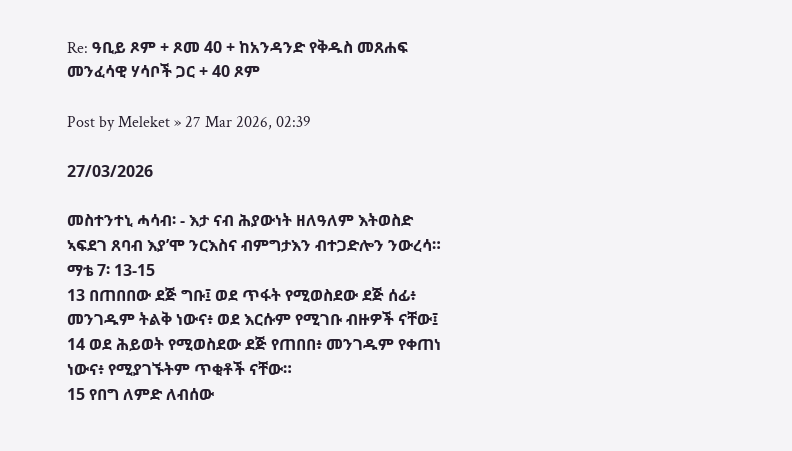Re: ዓቢይ ጾም + ጾመ 40 + ከአንዳንድ የቅዱስ መጸሐፍ መንፈሳዊ ሃሳቦች ጋር + 40 ጾም

Post by Meleket » 27 Mar 2026, 02:39

27/03/2026

መስተንተኒ ሓሳብ፡ - እታ ናብ ሕያውነት ዘለዓለም እትወስድ ኣፍደገ ጸባብ እያ’ሞ ንርእስና ብምግታእን ብተጋድሎን ንውረሳ።
ማቴ 7፡ 13-15
13 በጠበበው ደጅ ግቡ፤ ወደ ጥፋት የሚወስደው ደጅ ሰፊ፥ መንገዱም ትልቅ ነውና፥ ወደ እርሱም የሚገቡ ብዙዎች ናቸው፤
14 ወደ ሕይወት የሚወስደው ደጅ የጠበበ፥ መንገዱም የቀጠነ ነውና፥ የሚያገኙትም ጥቂቶች ናቸው።
15 የበግ ለምድ ለብሰው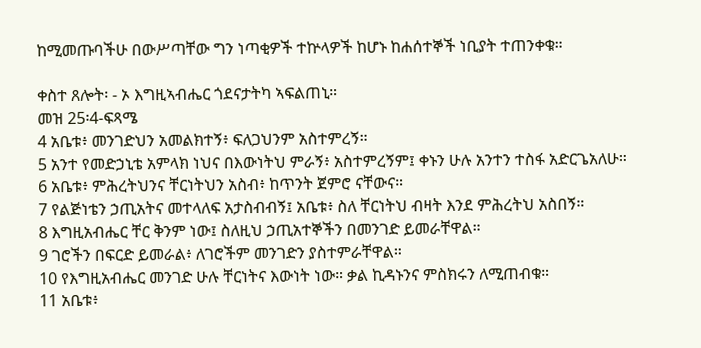ከሚመጡባችሁ በውሥጣቸው ግን ነጣቂዎች ተኵላዎች ከሆኑ ከሐሰተኞች ነቢያት ተጠንቀቁ።

ቀስተ ጸሎት፡ - ኦ እግዚኣብሔር ጎደናታትካ ኣፍልጠኒ።
መዝ 25፡4-ፍጻሜ
4 አቤቱ፥ መንገድህን አመልክተኝ፥ ፍለጋህንም አስተምረኝ።
5 አንተ የመድኃኒቴ አምላክ ነህና በእውነትህ ምራኝ፥ አስተምረኝም፤ ቀኑን ሁሉ አንተን ተስፋ አድርጌአለሁ።
6 አቤቱ፥ ምሕረትህንና ቸርነትህን አስብ፥ ከጥንት ጀምሮ ናቸውና።
7 የልጅነቴን ኃጢአትና መተላለፍ አታስብብኝ፤ አቤቱ፥ ስለ ቸርነትህ ብዛት እንደ ምሕረትህ አስበኝ።
8 እግዚአብሔር ቸር ቅንም ነው፤ ስለዚህ ኃጢአተኞችን በመንገድ ይመራቸዋል።
9 ገሮችን በፍርድ ይመራል፥ ለገሮችም መንገድን ያስተምራቸዋል።
10 የእግዚአብሔር መንገድ ሁሉ ቸርነትና እውነት ነው። ቃል ኪዳኑንና ምስክሩን ለሚጠብቁ።
11 አቤቱ፥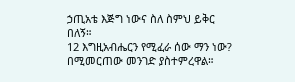ኃጢአቴ እጅግ ነውና ስለ ስምህ ይቅር በለኝ።
12 እግዚአብሔርን የሚፈራ ሰው ማን ነው? በሚመርጠው መንገድ ያስተምረዋል።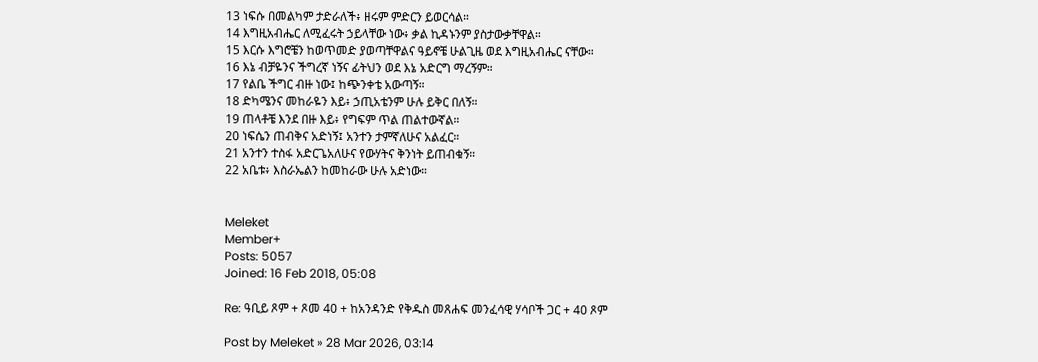13 ነፍሱ በመልካም ታድራለች፥ ዘሩም ምድርን ይወርሳል።
14 እግዚአብሔር ለሚፈሩት ኃይላቸው ነው፥ ቃል ኪዳኑንም ያስታውቃቸዋል።
15 እርሱ እግሮቼን ከወጥመድ ያወጣቸዋልና ዓይኖቼ ሁልጊዜ ወደ እግዚአብሔር ናቸው።
16 እኔ ብቻዬንና ችግረኛ ነኝና ፊትህን ወደ እኔ አድርግ ማረኝም።
17 የልቤ ችግር ብዙ ነው፤ ከጭንቀቴ አውጣኝ።
18 ድካሜንና መከራዬን እይ፥ ኃጢአቴንም ሁሉ ይቅር በለኝ።
19 ጠላቶቼ እንደ በዙ እይ፥ የግፍም ጥል ጠልተውኛል።
20 ነፍሴን ጠብቅና አድነኝ፤ አንተን ታምኛለሁና አልፈር።
21 አንተን ተስፋ አድርጌአለሁና የውሃትና ቅንነት ይጠብቁኝ።
22 አቤቱ፥ እስራኤልን ከመከራው ሁሉ አድነው።


Meleket
Member+
Posts: 5057
Joined: 16 Feb 2018, 05:08

Re: ዓቢይ ጾም + ጾመ 40 + ከአንዳንድ የቅዱስ መጸሐፍ መንፈሳዊ ሃሳቦች ጋር + 40 ጾም

Post by Meleket » 28 Mar 2026, 03:14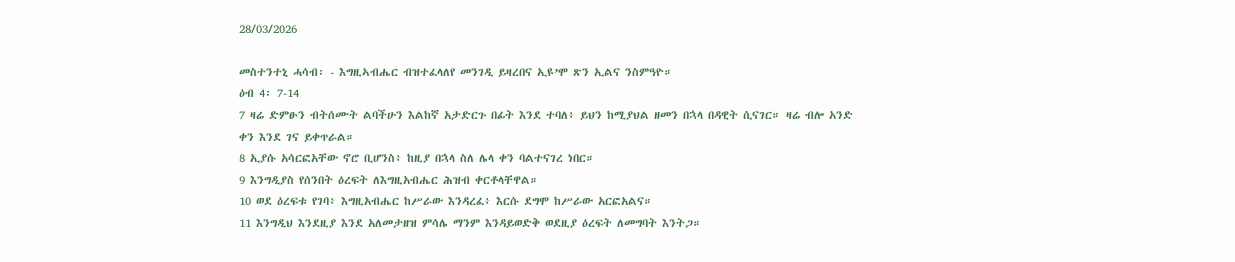28/03/2026

መስተንተኒ ሓሳብ፡ - እግዚኣብሔር ብዝተፈላለየ መንገዲ ይዛረበና ኢዩ’ሞ ጽን ኢልና ንስምዓዮ።
ዕብ 4፡ 7-14
7 ዛሬ ድምፁን ብትሰሙት ልባችሁን እልከኛ አታድርጉ በፊት እንደ ተባለ፥ ይህን ከሚያህል ዘመን በኋላ በዳዊት ሲናገር። ዛሬ ብሎ አንድ ቀን እንደ ገና ይቀጥራል።
8 ኢያሱ አሳርፎአቸው ኖሮ ቢሆንስ፥ ከዚያ በኋላ ስለ ሌላ ቀን ባልተናገረ ነበር።
9 እንግዲያስ የሰንበት ዕረፍት ለእግዚአብሔር ሕዝብ ቀርቶላቸዋል።
10 ወደ ዕረፍቱ የገባ፥ እግዚአብሔር ከሥራው እንዳረፈ፥ እርሱ ደግሞ ከሥራው አርፎአልና።
11 እንግዲህ እንደዚያ እንደ አለመታዘዝ ምሳሌ ማንም እንዳይወድቅ ወደዚያ ዕረፍት ለመግባት እንትጋ።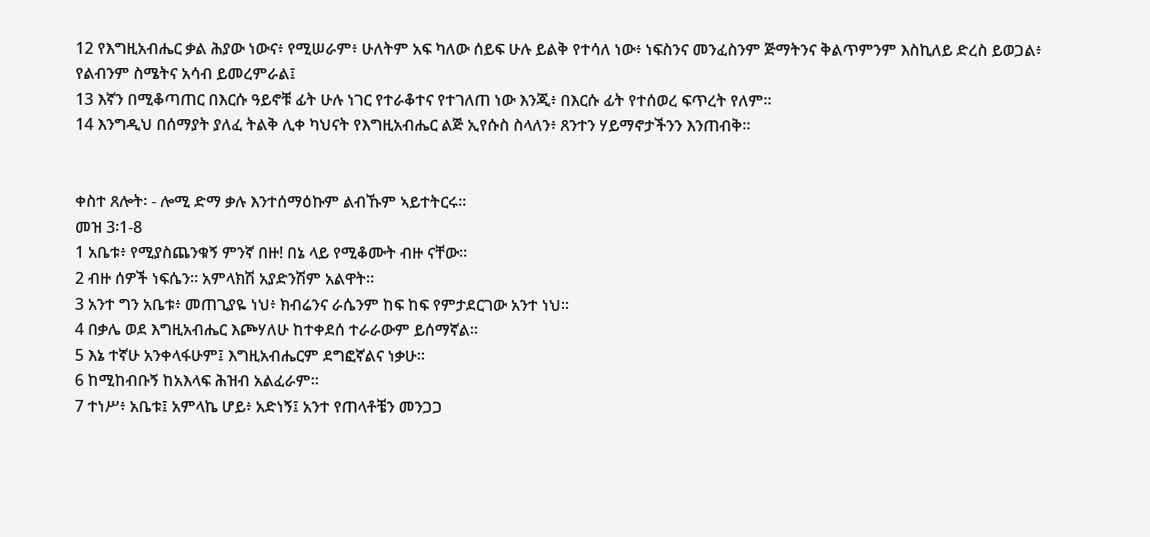12 የእግዚአብሔር ቃል ሕያው ነውና፥ የሚሠራም፥ ሁለትም አፍ ካለው ሰይፍ ሁሉ ይልቅ የተሳለ ነው፥ ነፍስንና መንፈስንም ጅማትንና ቅልጥምንም እስኪለይ ድረስ ይወጋል፥ የልብንም ስሜትና አሳብ ይመረምራል፤
13 እኛን በሚቆጣጠር በእርሱ ዓይኖቹ ፊት ሁሉ ነገር የተራቆተና የተገለጠ ነው እንጂ፥ በእርሱ ፊት የተሰወረ ፍጥረት የለም።
14 እንግዲህ በሰማያት ያለፈ ትልቅ ሊቀ ካህናት የእግዚአብሔር ልጅ ኢየሱስ ስላለን፥ ጸንተን ሃይማኖታችንን እንጠብቅ።


ቀስተ ጸሎት፡ - ሎሚ ድማ ቃሉ እንተሰማዕኩም ልብኹም ኣይተትርሩ።
መዝ 3፡1-8
1 አቤቱ፥ የሚያስጨንቁኝ ምንኛ በዙ! በኔ ላይ የሚቆሙት ብዙ ናቸው።
2 ብዙ ሰዎች ነፍሴን። አምላክሽ አያድንሽም አልዋት።
3 አንተ ግን አቤቱ፥ መጠጊያዬ ነህ፥ ክብሬንና ራሴንም ከፍ ከፍ የምታደርገው አንተ ነህ።
4 በቃሌ ወደ እግዚአብሔር እጮሃለሁ ከተቀደሰ ተራራውም ይሰማኛል።
5 እኔ ተኛሁ አንቀላፋሁም፤ እግዚአብሔርም ደግፎኛልና ነቃሁ።
6 ከሚከብቡኝ ከአእላፍ ሕዝብ አልፈራም።
7 ተነሥ፥ አቤቱ፤ አምላኬ ሆይ፥ አድነኝ፤ አንተ የጠላቶቼን መንጋጋ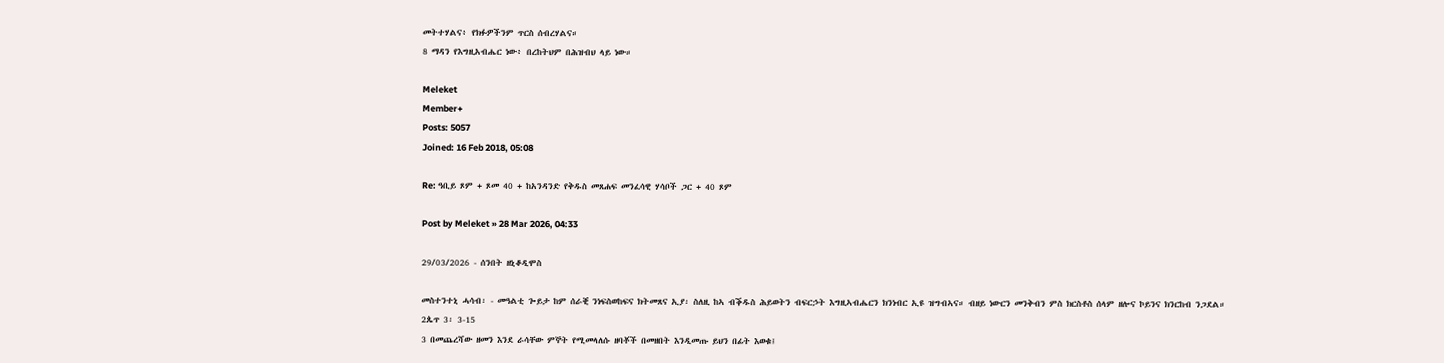መትተሃልና፥ የክፉዎችንም ጥርስ ሰብረሃልና።
8 ማዳን የእግዚአብሔር ነው፥ በረከትህም በሕዝብህ ላይ ነው።

Meleket
Member+
Posts: 5057
Joined: 16 Feb 2018, 05:08

Re: ዓቢይ ጾም + ጾመ 40 + ከአንዳንድ የቅዱስ መጸሐፍ መንፈሳዊ ሃሳቦች ጋር + 40 ጾም

Post by Meleket » 28 Mar 2026, 04:33

29/03/2026 - ሰንበት ዘኒቆዲሞስ

መስተንተኒ ሓሳብ፡ - መዓልቲ ጐይታ ከም ሰራቒ ንነፍስወከፍና ክትመጸና ኢያ፡ ስለዚ ከኣ ብቕዱስ ሕይወትን ብፍርኃት እግዚኣብሔርን ክንነብር ኢዩ ዝግብኣና። ብዘይ ነውርን መንቅብን ምስ ክርስቶስ ሰላም ዘሎና ኮይንና ክንርከብ ንጋደል።
2ጴጥ 3፡ 3-15
3 በመጨረሻው ዘመን እንደ ራሳቸው ምኞት የሚመላለሱ ዘባቾች በመዘበት እንዲመጡ ይህን በፊት እወቁ፤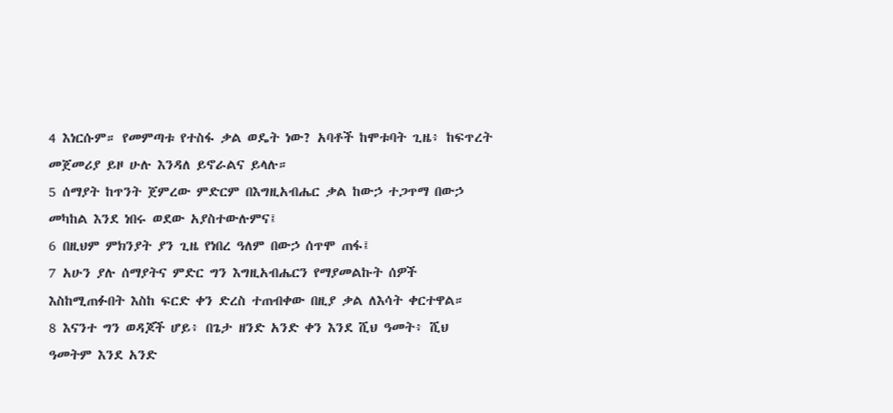4 እነርሱም። የመምጣቱ የተስፋ ቃል ወዴት ነው? አባቶች ከሞቱባት ጊዜ፥ ከፍጥረት መጀመሪያ ይዞ ሁሉ እንዳለ ይኖራልና ይላሉ።
5 ሰማያት ከጥንት ጀምረው ምድርም በእግዚአብሔር ቃል ከውኃ ተጋጥማ በውኃ መካከል እንደ ነበሩ ወደው አያስተውሉምና፤
6 በዚህም ምክንያት ያን ጊዜ የነበረ ዓለም በውኃ ሰጥሞ ጠፋ፤
7 አሁን ያሉ ሰማያትና ምድር ግን እግዚአብሔርን የማያመልኩት ሰዎች እስከሚጠፉበት እስከ ፍርድ ቀን ድረስ ተጠብቀው በዚያ ቃል ለእሳት ቀርተዋል።
8 እናንተ ግን ወዳጆች ሆይ፥ በጌታ ዘንድ አንድ ቀን እንደ ሺህ ዓመት፥ ሺህ ዓመትም እንደ አንድ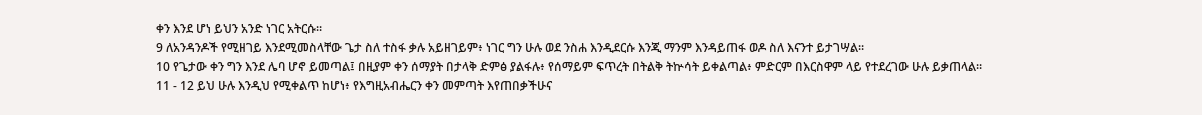ቀን እንደ ሆነ ይህን አንድ ነገር አትርሱ።
9 ለአንዳንዶች የሚዘገይ እንደሚመስላቸው ጌታ ስለ ተስፋ ቃሉ አይዘገይም፥ ነገር ግን ሁሉ ወደ ንስሐ እንዲደርሱ እንጂ ማንም እንዳይጠፋ ወዶ ስለ እናንተ ይታገሣል።
10 የጌታው ቀን ግን እንደ ሌባ ሆኖ ይመጣል፤ በዚያም ቀን ሰማያት በታላቅ ድምፅ ያልፋሉ፥ የሰማይም ፍጥረት በትልቅ ትኵሳት ይቀልጣል፥ ምድርም በእርስዋም ላይ የተደረገው ሁሉ ይቃጠላል።
11 - 12 ይህ ሁሉ እንዲህ የሚቀልጥ ከሆነ፥ የእግዚአብሔርን ቀን መምጣት እየጠበቃችሁና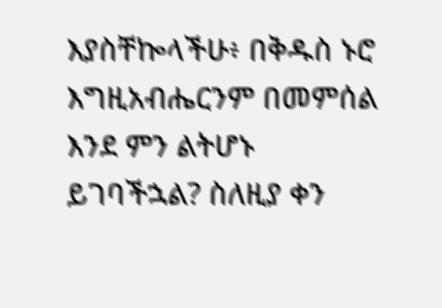እያስቸኰላችሁ፥ በቅዱስ ኑሮ እግዚአብሔርንም በመምሰል እንደ ምን ልትሆኑ ይገባችኋል? ስለዚያ ቀን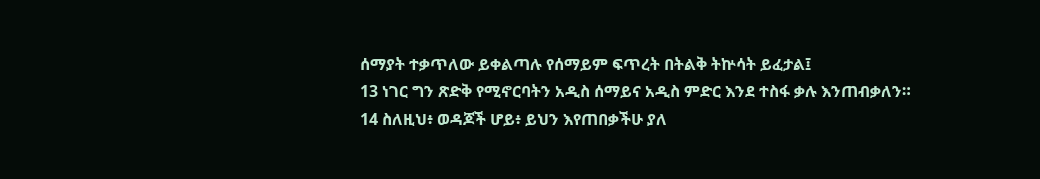ሰማያት ተቃጥለው ይቀልጣሉ የሰማይም ፍጥረት በትልቅ ትኵሳት ይፈታል፤
13 ነገር ግን ጽድቅ የሚኖርባትን አዲስ ሰማይና አዲስ ምድር እንደ ተስፋ ቃሉ እንጠብቃለን።
14 ስለዚህ፥ ወዳጆች ሆይ፥ ይህን እየጠበቃችሁ ያለ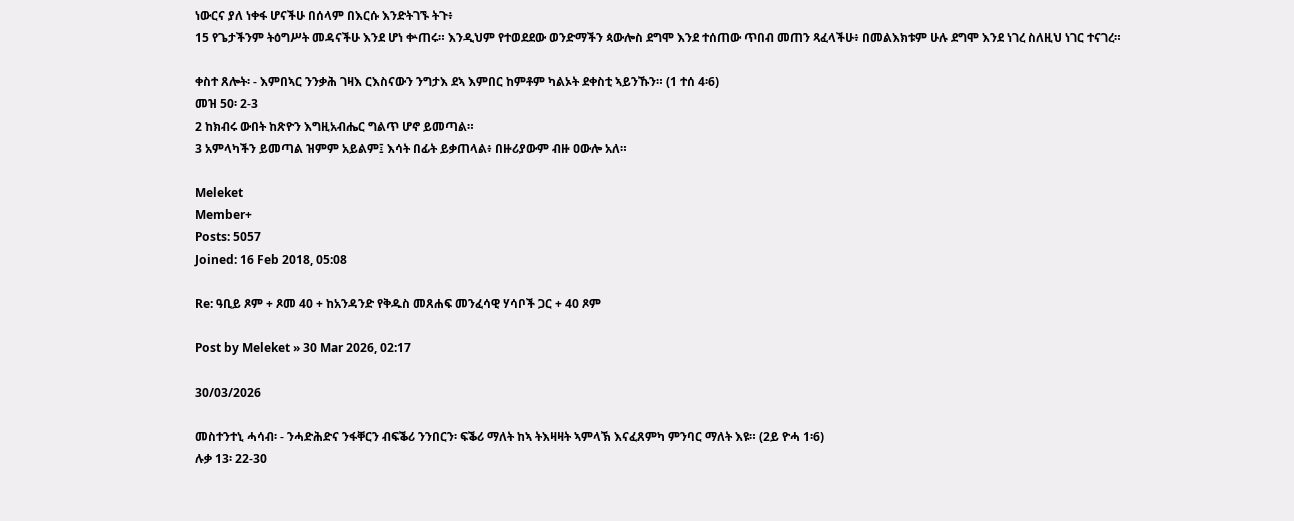ነውርና ያለ ነቀፋ ሆናችሁ በሰላም በእርሱ እንድትገኙ ትጉ፥
15 የጌታችንም ትዕግሥት መዳናችሁ እንደ ሆነ ቍጠሩ። እንዲህም የተወደደው ወንድማችን ጳውሎስ ደግሞ እንደ ተሰጠው ጥበብ መጠን ጻፈላችሁ፥ በመልእክቱም ሁሉ ደግሞ እንደ ነገረ ስለዚህ ነገር ተናገረ።

ቀስተ ጸሎት፡ - እምበኣር ንንቃሕ ገዛእ ርእስናውን ንግታእ ደኣ እምበር ከምቶም ካልኦት ደቀስቲ ኣይንኹን። (1 ተሰ 4፡6)
መዝ 50፡ 2-3
2 ከክብሩ ውበት ከጽዮን እግዚአብሔር ግልጥ ሆኖ ይመጣል።
3 አምላካችን ይመጣል ዝምም አይልም፤ እሳት በፊት ይቃጠላል፥ በዙሪያውም ብዙ ዐውሎ አለ።

Meleket
Member+
Posts: 5057
Joined: 16 Feb 2018, 05:08

Re: ዓቢይ ጾም + ጾመ 40 + ከአንዳንድ የቅዱስ መጸሐፍ መንፈሳዊ ሃሳቦች ጋር + 40 ጾም

Post by Meleket » 30 Mar 2026, 02:17

30/03/2026

መስተንተኒ ሓሳብ፡ - ንሓድሕድና ንፋቐርን ብፍቕሪ ንንበርን፡ ፍቕሪ ማለት ከኣ ትእዛዛት ኣምላኽ እናፈጸምካ ምንባር ማለት እዩ። (2ይ ዮሓ 1፡6)
ሉቃ 13፡ 22-30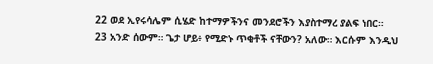22 ወደ ኢየሩሳሌም ሲሄድ ከተማዎችንና መንደሮችን እያስተማረ ያልፍ ነበር።
23 አንድ ሰውም። ጌታ ሆይ፥ የሚድኑ ጥቂቶች ናቸውን? አለው። እርሱም እንዲህ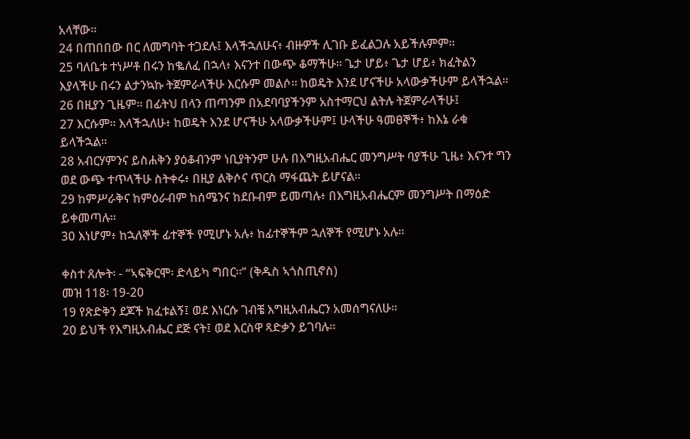አላቸው።
24 በጠበበው በር ለመግባት ተጋደሉ፤ እላችኋለሁና፥ ብዙዎች ሊገቡ ይፈልጋሉ አይችሉምም።
25 ባለቤቱ ተነሥቶ በሩን ከቈለፈ በኋላ፥ እናንተ በውጭ ቆማችሁ። ጌታ ሆይ፥ ጌታ ሆይ፥ ክፈትልን እያላችሁ በሩን ልታንኳኩ ትጀምራላችሁ እርሱም መልሶ። ከወዴት እንደ ሆናችሁ አላውቃችሁም ይላችኋል።
26 በዚያን ጊዜም። በፊትህ በላን ጠጣንም በአደባባያችንም አስተማርህ ልትሉ ትጀምራላችሁ፤
27 እርሱም። እላችኋለሁ፥ ከወዴት እንደ ሆናችሁ አላውቃችሁም፤ ሁላችሁ ዓመፀኞች፥ ከእኔ ራቁ ይላችኋል።
28 አብርሃምንና ይስሐቅን ያዕቆብንም ነቢያትንም ሁሉ በእግዚአብሔር መንግሥት ባያችሁ ጊዜ፥ እናንተ ግን ወደ ውጭ ተጥላችሁ ስትቀሩ፥ በዚያ ልቅሶና ጥርስ ማፋጨት ይሆናል።
29 ከምሥራቅና ከምዕራብም ከሰሜንና ከደቡብም ይመጣሉ፥ በእግዚአብሔርም መንግሥት በማዕድ ይቀመጣሉ።
30 እነሆም፥ ከኋለኞች ፊተኞች የሚሆኑ አሉ፥ ከፊተኞችም ኋለኞች የሚሆኑ አሉ።

ቀስተ ጸሎት፡ - “ኣፍቅርሞ፡ ድላይካ ግበር።” (ቅዱስ ኣጎስጢኖስ)
መዝ 118፡ 19-20
19 የጽድቅን ደጆች ክፈቱልኝ፤ ወደ እነርሱ ገብቼ እግዚአብሔርን አመሰግናለሁ።
20 ይህች የእግዚአብሔር ደጅ ናት፤ ወደ እርስዋ ጻድቃን ይገባሉ።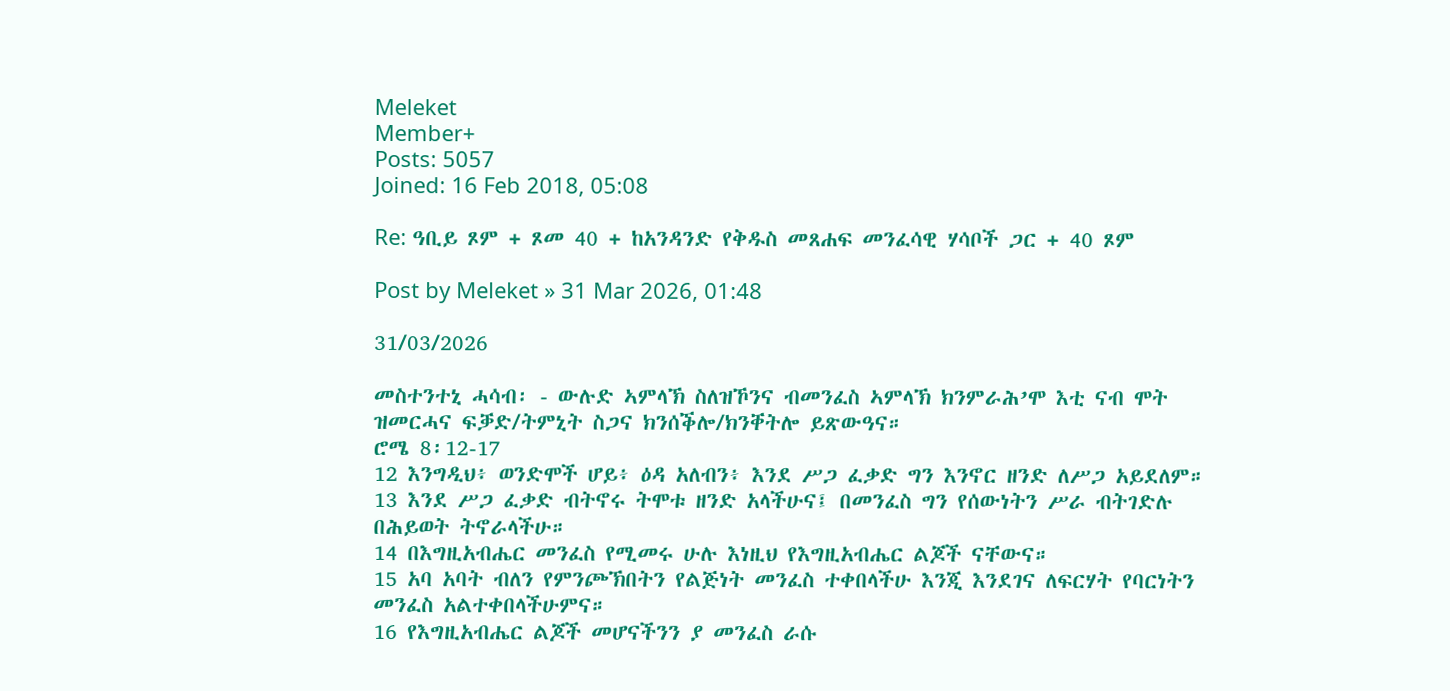Meleket
Member+
Posts: 5057
Joined: 16 Feb 2018, 05:08

Re: ዓቢይ ጾም + ጾመ 40 + ከአንዳንድ የቅዱስ መጸሐፍ መንፈሳዊ ሃሳቦች ጋር + 40 ጾም

Post by Meleket » 31 Mar 2026, 01:48

31/03/2026

መስተንተኒ ሓሳብ፡ - ውሉድ ኣምላኽ ስለዝኾንና ብመንፈስ ኣምላኽ ክንምራሕ’ሞ እቲ ናብ ሞት ዝመርሓና ፍቓድ/ትምኒት ስጋና ክንሰቕሎ/ክንቐትሎ ይጽውዓና።
ሮሜ 8፡12-17
12 እንግዲህ፥ ወንድሞች ሆይ፥ ዕዳ አለብን፥ እንደ ሥጋ ፈቃድ ግን እንኖር ዘንድ ለሥጋ አይደለም።
13 እንደ ሥጋ ፈቃድ ብትኖሩ ትሞቱ ዘንድ አላችሁና፤ በመንፈስ ግን የሰውነትን ሥራ ብትገድሉ በሕይወት ትኖራላችሁ።
14 በእግዚአብሔር መንፈስ የሚመሩ ሁሉ እነዚህ የእግዚአብሔር ልጆች ናቸውና።
15 አባ አባት ብለን የምንጮኽበትን የልጅነት መንፈስ ተቀበላችሁ እንጂ እንደገና ለፍርሃት የባርነትን መንፈስ አልተቀበላችሁምና።
16 የእግዚአብሔር ልጆች መሆናችንን ያ መንፈስ ራሱ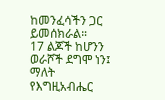ከመንፈሳችን ጋር ይመሰክራል።
17 ልጆች ከሆንን ወራሾች ደግሞ ነን፤ ማለት የእግዚአብሔር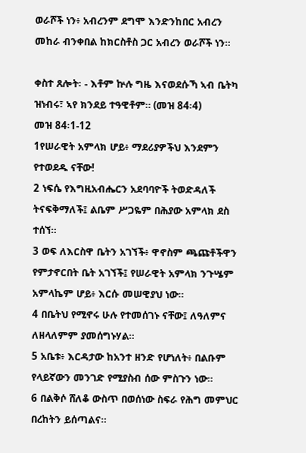ወራሾች ነን፥ አብረንም ደግሞ እንድንከበር አብረን መከራ ብንቀበል ከክርስቶስ ጋር አብረን ወራሾች ነን።

ቀስተ ጸሎት፡ - እቶም ኵሉ ግዜ እናወደሱኻ ኣብ ቤትካ ዝነብሩ፣ ኣየ ክንደይ ተዓዊቶም። (መዝ 84፡4)
መዝ 84፡1-12
1የሠራዊት አምላክ ሆይ፥ ማደሪያዎችህ እንደምን የተወደዱ ናቸው!
2 ነፍሴ የእግዚአብሔርን አደባባዮች ትወድዳለች ትናፍቅማለች፤ ልቤም ሥጋዬም በሕያው አምላክ ደስ ተሰኘ።
3 ወፍ ለእርስዋ ቤትን አገኘች፥ ዋኖስም ጫጩቶችዋን የምታኖርበት ቤት አገኘች፤ የሠራዊት አምላክ ንጉሤም አምላኬም ሆይ፥ እርሱ መሠዊያህ ነው።
4 በቤትህ የሚኖሩ ሁሉ የተመሰገኑ ናቸው፤ ለዓለምና ለዘላለምም ያመሰግኑሃል።
5 አቤቱ፥ እርዳታው ከአንተ ዘንድ የሆነለት፥ በልቡም የላይኛውን መንገድ የሚያስብ ሰው ምስጉን ነው።
6 በልቅሶ ሸለቆ ውስጥ በወሰነው ስፍራ የሕግ መምህር በረከትን ይሰጣልና።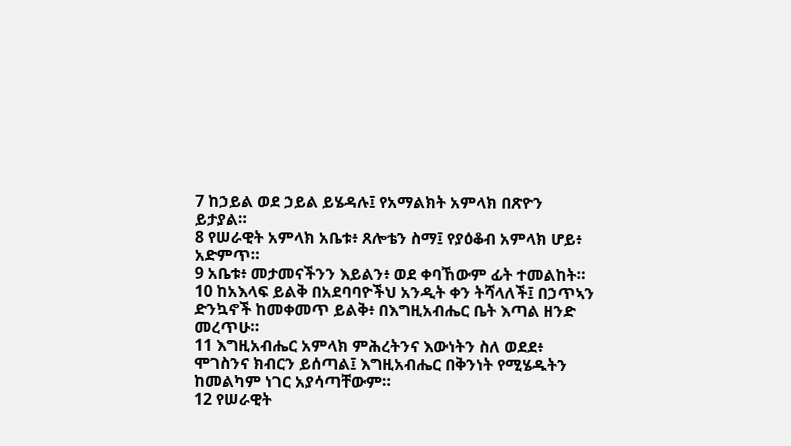7 ከኃይል ወደ ኃይል ይሄዳሉ፤ የአማልክት አምላክ በጽዮን ይታያል።
8 የሠራዊት አምላክ አቤቱ፥ ጸሎቴን ስማ፤ የያዕቆብ አምላክ ሆይ፥ አድምጥ።
9 አቤቱ፥ መታመናችንን እይልን፥ ወደ ቀባኸውም ፊት ተመልከት።
10 ከአእላፍ ይልቅ በአደባባዮችህ አንዲት ቀን ትሻላለች፤ በኃጥኣን ድንኳኖች ከመቀመጥ ይልቅ፥ በእግዚአብሔር ቤት እጣል ዘንድ መረጥሁ።
11 እግዚአብሔር አምላክ ምሕረትንና እውነትን ስለ ወደደ፥ ሞገስንና ክብርን ይሰጣል፤ እግዚአብሔር በቅንነት የሚሄዱትን ከመልካም ነገር አያሳጣቸውም።
12 የሠራዊት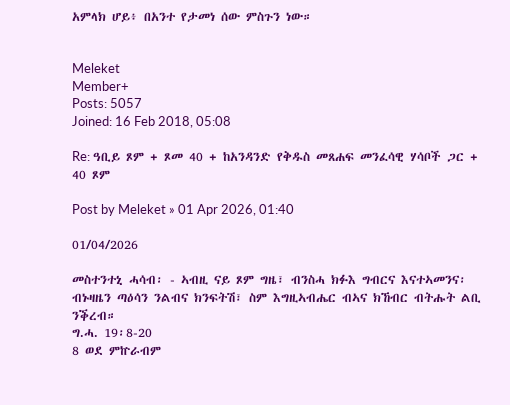አምላክ ሆይ፥ በአንተ የታመነ ሰው ምስጉን ነው።


Meleket
Member+
Posts: 5057
Joined: 16 Feb 2018, 05:08

Re: ዓቢይ ጾም + ጾመ 40 + ከአንዳንድ የቅዱስ መጸሐፍ መንፈሳዊ ሃሳቦች ጋር + 40 ጾም

Post by Meleket » 01 Apr 2026, 01:40

01/04/2026

መስተንተኒ ሓሳብ፡ - ኣብዚ ናይ ጾም ግዜ፣ ብንስሓ ክፉእ ግብርና እናተኣመንና፡ ብኑዛዜን ጣዕሳን ንልብና ክንፍትሽ፣ ስም እግዚኣብሔር ብኣና ክኸብር ብትሑት ልቢ ንቕረብ።
ግ.ሓ. 19፡8-20
8 ወደ ምኵራብም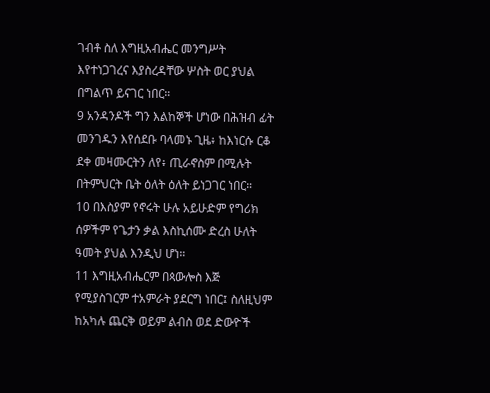ገብቶ ስለ እግዚአብሔር መንግሥት እየተነጋገረና እያስረዳቸው ሦስት ወር ያህል በግልጥ ይናገር ነበር።
9 አንዳንዶች ግን እልከኞች ሆነው በሕዝብ ፊት መንገዱን እየሰደቡ ባላመኑ ጊዜ፥ ከእነርሱ ርቆ ደቀ መዛሙርትን ለየ፥ ጢራኖስም በሚሉት በትምህርት ቤት ዕለት ዕለት ይነጋገር ነበር።
10 በእስያም የኖሩት ሁሉ አይሁድም የግሪክ ሰዎችም የጌታን ቃል እስኪሰሙ ድረስ ሁለት ዓመት ያህል እንዲህ ሆነ።
11 እግዚአብሔርም በጳውሎስ እጅ የሚያስገርም ተአምራት ያደርግ ነበር፤ ስለዚህም ከአካሉ ጨርቅ ወይም ልብስ ወደ ድውዮች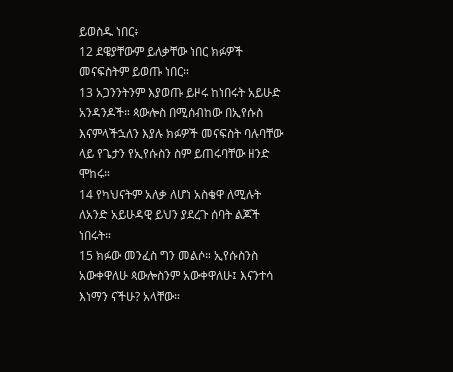ይወስዱ ነበር፥
12 ደዌያቸውም ይለቃቸው ነበር ክፉዎች መናፍስትም ይወጡ ነበር።
13 አጋንንትንም እያወጡ ይዞሩ ከነበሩት አይሁድ አንዳንዶች። ጳውሎስ በሚሰብከው በኢየሱስ እናምላችኋለን እያሉ ክፉዎች መናፍስት ባሉባቸው ላይ የጌታን የኢየሱስን ስም ይጠሩባቸው ዘንድ ሞከሩ።
14 የካህናትም አለቃ ለሆነ አስቄዋ ለሚሉት ለአንድ አይሁዳዊ ይህን ያደረጉ ሰባት ልጆች ነበሩት።
15 ክፉው መንፈስ ግን መልሶ። ኢየሱስንስ አውቀዋለሁ ጳውሎስንም አውቀዋለሁ፤ እናንተሳ እነማን ናችሁ? አላቸው።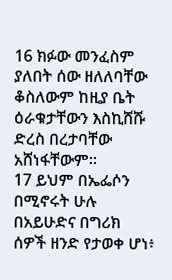16 ክፉው መንፈስም ያለበት ሰው ዘለለባቸው ቆስለውም ከዚያ ቤት ዕራቁታቸውን እስኪሸሹ ድረስ በረታባቸው አሸነፋቸውም።
17 ይህም በኤፌሶን በሚኖሩት ሁሉ በአይሁድና በግሪክ ሰዎች ዘንድ የታወቀ ሆነ፥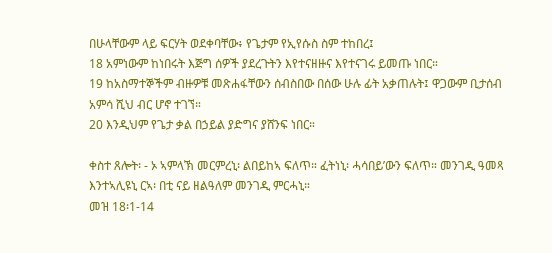በሁላቸውም ላይ ፍርሃት ወደቀባቸው፥ የጌታም የኢየሱስ ስም ተከበረ፤
18 አምነውም ከነበሩት እጅግ ሰዎች ያደረጉትን እየተናዘዙና እየተናገሩ ይመጡ ነበር።
19 ከአስማተኞችም ብዙዎቹ መጽሐፋቸውን ሰብስበው በሰው ሁሉ ፊት አቃጠሉት፤ ዋጋውም ቢታሰብ አምሳ ሺህ ብር ሆኖ ተገኘ።
20 እንዲህም የጌታ ቃል በኃይል ያድግና ያሸንፍ ነበር።

ቀስተ ጸሎት፡ - ኦ ኣምላኽ መርምረኒ፡ ልበይከኣ ፍለጥ። ፈትነኒ፡ ሓሳበይ’ውን ፍለጥ። መንገዲ ዓመጻ እንተኣሊዩኒ ርኣ፡ በቲ ናይ ዘልዓለም መንገዲ ምርሓኒ።
መዝ 18፡1-14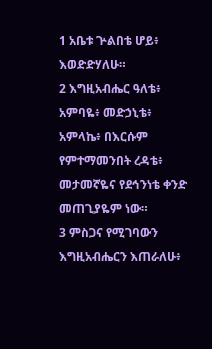1 አቤቱ ጕልበቴ ሆይ፥ እወድድሃለሁ።
2 እግዚአብሔር ዓለቴ፥ አምባዬ፥ መድኃኒቴ፥ አምላኬ፥ በእርሱም የምተማመንበት ረዳቴ፥ መታመኛዬና የደኅንነቴ ቀንድ መጠጊያዬም ነው።
3 ምስጋና የሚገባውን እግዚአብሔርን እጠራለሁ፥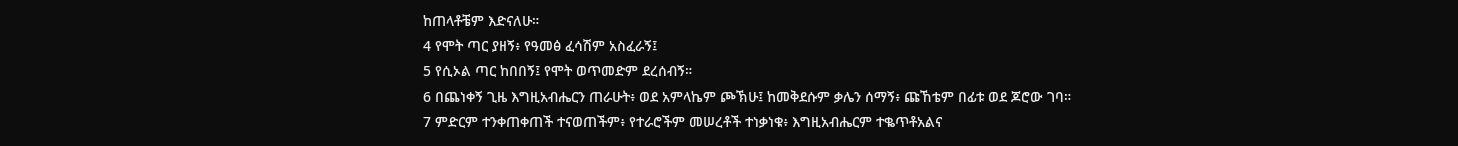ከጠላቶቼም እድናለሁ።
4 የሞት ጣር ያዘኝ፥ የዓመፅ ፈሳሽም አስፈራኝ፤
5 የሲኦል ጣር ከበበኝ፤ የሞት ወጥመድም ደረሰብኝ።
6 በጨነቀኝ ጊዜ እግዚአብሔርን ጠራሁት፥ ወደ አምላኬም ጮኽሁ፤ ከመቅደሱም ቃሌን ሰማኝ፥ ጩኸቴም በፊቱ ወደ ጆሮው ገባ።
7 ምድርም ተንቀጠቀጠች ተናወጠችም፥ የተራሮችም መሠረቶች ተነቃነቁ፥ እግዚአብሔርም ተቈጥቶአልና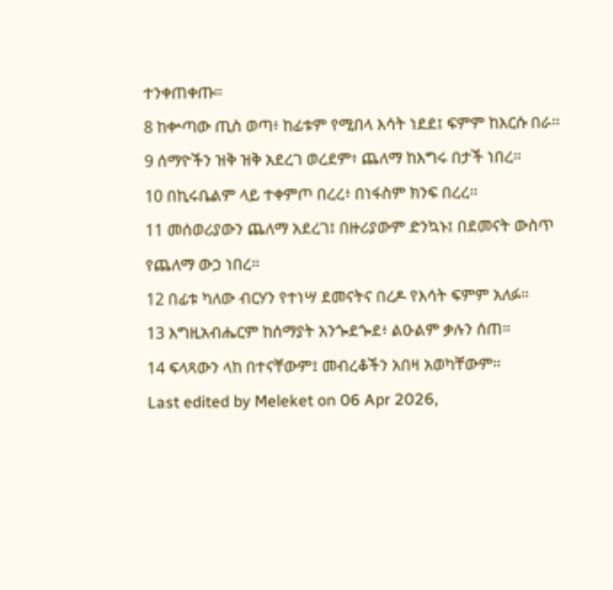ተንቀጠቀጡ።
8 ከቍጣው ጢስ ወጣ፥ ከፊቱም የሚበላ እሳት ነደደ፤ ፍምም ከእርሱ በራ።
9 ሰማዮችን ዝቅ ዝቅ አደረገ ወረደም፥ ጨለማ ከእግሩ በታች ነበረ።
10 በኪሩቤልም ላይ ተቀምጦ በረረ፥ በነፋስም ክንፍ በረረ።
11 መሰወሪያውን ጨለማ አደረገ፤ በዙሪያውም ድንኳኑ፤ በደመናት ውስጥ የጨለማ ውኃ ነበረ።
12 በፊቱ ካለው ብርሃን የተነሣ ደመናትና በረዶ የእሳት ፍምም አለፉ።
13 እግዚአብሔርም ከሰማያት አንጐደጐደ፥ ልዑልም ቃሉን ሰጠ።
14 ፍላጻውን ላከ በተናቸውም፤ መብረቆችን አበዛ አወካቸውም።
Last edited by Meleket on 06 Apr 2026,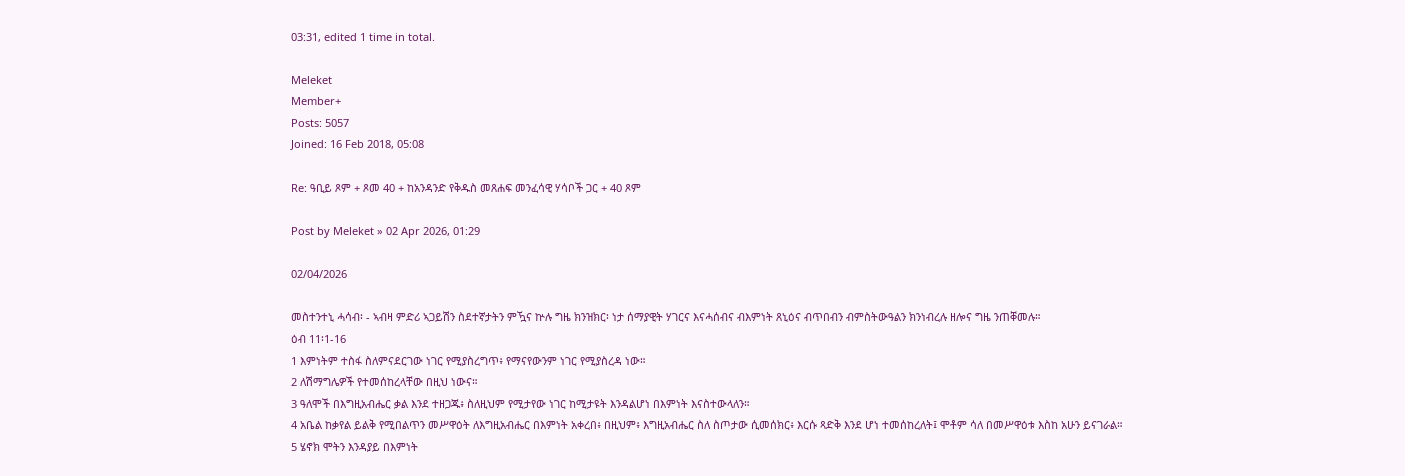03:31, edited 1 time in total.

Meleket
Member+
Posts: 5057
Joined: 16 Feb 2018, 05:08

Re: ዓቢይ ጾም + ጾመ 40 + ከአንዳንድ የቅዱስ መጸሐፍ መንፈሳዊ ሃሳቦች ጋር + 40 ጾም

Post by Meleket » 02 Apr 2026, 01:29

02/04/2026

መስተንተኒ ሓሳብ፡ - ኣብዛ ምድሪ ኣጋይሽን ስደተኛታትን ምዃና ኵሉ ግዜ ክንዝክር፡ ነታ ሰማያዊት ሃገርና እናሓሰብና ብእምነት ጸኒዕና ብጥበብን ብምስትውዓልን ክንነብረሉ ዘሎና ግዜ ንጠቐመሉ።
ዕብ 11፡1-16
1 እምነትም ተስፋ ስለምናደርገው ነገር የሚያስረግጥ፥ የማናየውንም ነገር የሚያስረዳ ነው።
2 ለሽማግሌዎች የተመሰከረላቸው በዚህ ነውና።
3 ዓለሞች በእግዚአብሔር ቃል እንደ ተዘጋጁ፥ ስለዚህም የሚታየው ነገር ከሚታዩት እንዳልሆነ በእምነት እናስተውላለን።
4 አቤል ከቃየል ይልቅ የሚበልጥን መሥዋዕት ለእግዚአብሔር በእምነት አቀረበ፥ በዚህም፥ እግዚአብሔር ስለ ስጦታው ሲመሰክር፥ እርሱ ጻድቅ እንደ ሆነ ተመሰከረለት፤ ሞቶም ሳለ በመሥዋዕቱ እስከ አሁን ይናገራል።
5 ሄኖክ ሞትን እንዳያይ በእምነት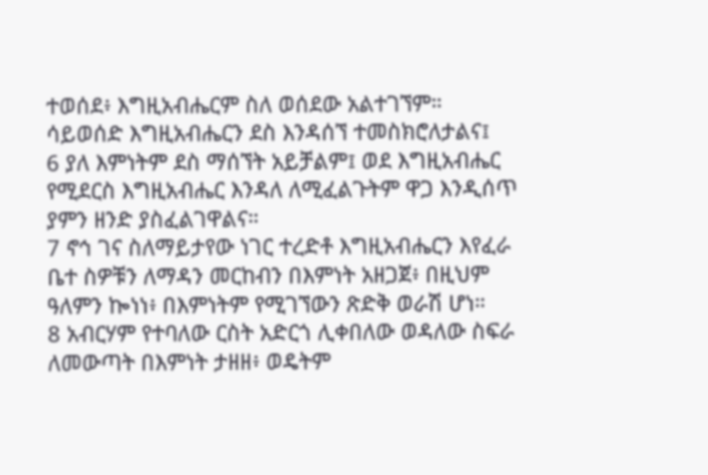ተወሰደ፥ እግዚአብሔርም ስለ ወሰደው አልተገኘም። ሳይወሰድ እግዚአብሔርን ደስ እንዳሰኘ ተመስክሮለታልና፤
6 ያለ እምነትም ደስ ማሰኘት አይቻልም፤ ወደ እግዚአብሔር የሚደርስ እግዚአብሔር እንዳለ ለሚፈልጉትም ዋጋ እንዲሰጥ ያምን ዘንድ ያስፈልገዋልና።
7 ኖኅ ገና ስለማይታየው ነገር ተረድቶ እግዚአብሔርን እየፈራ ቤተ ስዎቹን ለማዳን መርከብን በእምነት አዘጋጀ፥ በዚህም ዓለምን ኰነነ፥ በእምነትም የሚገኘውን ጽድቅ ወራሽ ሆነ።
8 አብርሃም የተባለው ርስት አድርጎ ሊቀበለው ወዳለው ስፍራ ለመውጣት በእምነት ታዘዘ፥ ወዴትም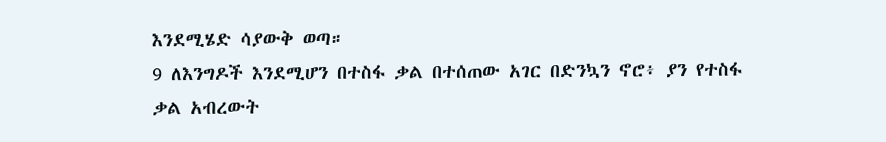እንደሚሄድ ሳያውቅ ወጣ።
9 ለእንግዶች እንደሚሆን በተስፋ ቃል በተሰጠው አገር በድንኳን ኖሮ፥ ያን የተስፋ ቃል አብረውት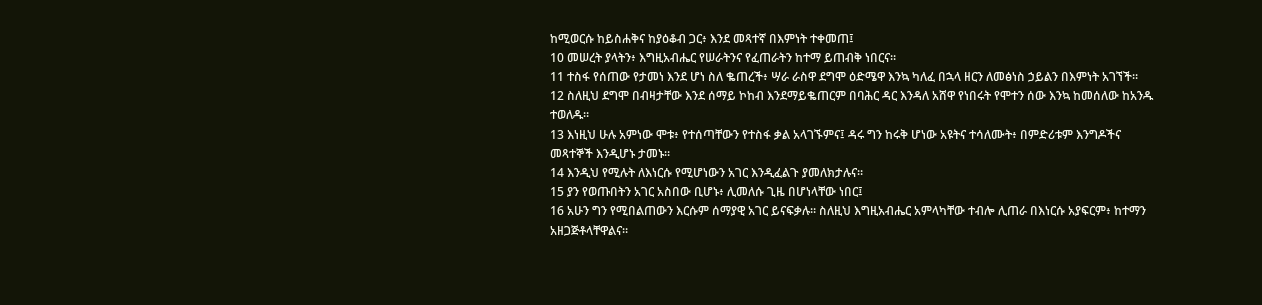ከሚወርሱ ከይስሐቅና ከያዕቆብ ጋር፥ እንደ መጻተኛ በእምነት ተቀመጠ፤
10 መሠረት ያላትን፥ እግዚአብሔር የሠራትንና የፈጠራትን ከተማ ይጠብቅ ነበርና።
11 ተስፋ የሰጠው የታመነ እንደ ሆነ ስለ ቈጠረች፥ ሣራ ራስዋ ደግሞ ዕድሜዋ እንኳ ካለፈ በኋላ ዘርን ለመፅነስ ኃይልን በእምነት አገኘች።
12 ስለዚህ ደግሞ በብዛታቸው እንደ ሰማይ ኮከብ እንደማይቈጠርም በባሕር ዳር እንዳለ አሸዋ የነበሩት የሞተን ሰው እንኳ ከመሰለው ከአንዱ ተወለዱ።
13 እነዚህ ሁሉ አምነው ሞቱ፥ የተሰጣቸውን የተስፋ ቃል አላገኙምና፤ ዳሩ ግን ከሩቅ ሆነው አዩትና ተሳለሙት፥ በምድሪቱም እንግዶችና መጻተኞች እንዲሆኑ ታመኑ።
14 እንዲህ የሚሉት ለእነርሱ የሚሆነውን አገር እንዲፈልጉ ያመለክታሉና።
15 ያን የወጡበትን አገር አስበው ቢሆኑ፥ ሊመለሱ ጊዜ በሆነላቸው ነበር፤
16 አሁን ግን የሚበልጠውን እርሱም ሰማያዊ አገር ይናፍቃሉ። ስለዚህ እግዚአብሔር አምላካቸው ተብሎ ሊጠራ በእነርሱ አያፍርም፥ ከተማን አዘጋጅቶላቸዋልና።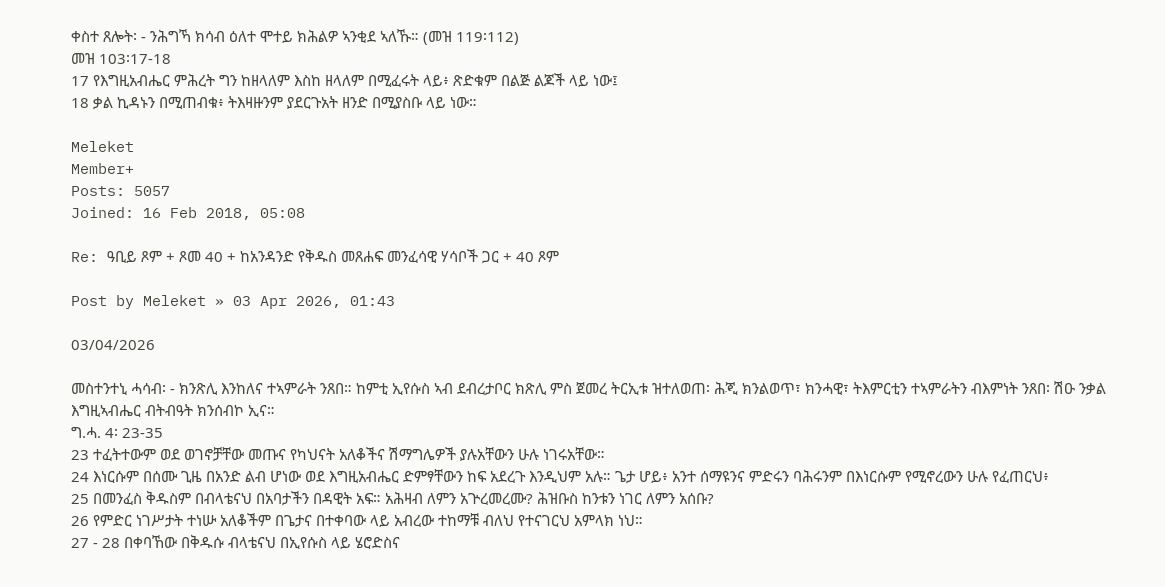ቀስተ ጸሎት፡ - ንሕግኻ ክሳብ ዕለተ ሞተይ ክሕልዎ ኣንቂደ ኣለኹ። (መዝ 119፡112)
መዝ 103፡17-18
17 የእግዚአብሔር ምሕረት ግን ከዘላለም እስከ ዘላለም በሚፈሩት ላይ፥ ጽድቁም በልጅ ልጆች ላይ ነው፤
18 ቃል ኪዳኑን በሚጠብቁ፥ ትእዛዙንም ያደርጉአት ዘንድ በሚያስቡ ላይ ነው።

Meleket
Member+
Posts: 5057
Joined: 16 Feb 2018, 05:08

Re: ዓቢይ ጾም + ጾመ 40 + ከአንዳንድ የቅዱስ መጸሐፍ መንፈሳዊ ሃሳቦች ጋር + 40 ጾም

Post by Meleket » 03 Apr 2026, 01:43

03/04/2026

መስተንተኒ ሓሳብ፡ - ክንጽሊ እንከለና ተኣምራት ንጸበ። ከምቲ ኢየሱስ ኣብ ደብረታቦር ክጽሊ ምስ ጀመረ ትርኢቱ ዝተለወጠ፡ ሕጂ ክንልወጥ፣ ክንሓዊ፣ ትእምርቲን ተኣምራትን ብእምነት ንጸበ፡ ሽዑ ንቃል እግዚኣብሔር ብትብዓት ክንሰብኮ ኢና።
ግ.ሓ. 4፡ 23-35
23 ተፈትተውም ወደ ወገኖቻቸው መጡና የካህናት አለቆችና ሽማግሌዎች ያሉአቸውን ሁሉ ነገሩአቸው።
24 እነርሱም በሰሙ ጊዜ በአንድ ልብ ሆነው ወደ እግዚአብሔር ድምፃቸውን ከፍ አደረጉ እንዲህም አሉ። ጌታ ሆይ፥ አንተ ሰማዩንና ምድሩን ባሕሩንም በእነርሱም የሚኖረውን ሁሉ የፈጠርህ፥
25 በመንፈስ ቅዱስም በብላቴናህ በአባታችን በዳዊት አፍ። አሕዛብ ለምን አጕረመረሙ? ሕዝቡስ ከንቱን ነገር ለምን አሰቡ?
26 የምድር ነገሥታት ተነሡ አለቆችም በጌታና በተቀባው ላይ አብረው ተከማቹ ብለህ የተናገርህ አምላክ ነህ።
27 - 28 በቀባኸው በቅዱሱ ብላቴናህ በኢየሱስ ላይ ሄሮድስና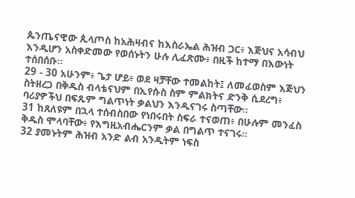ጴንጤናዊው ጲላጦስ ከአሕዛብና ከእስራኤል ሕዝብ ጋር፥ እጅህና አሳብህ እንዲሆን አስቀድመው የወሰኑትን ሁሉ ሊፈጽሙ፥ በዚች ከተማ በእውነት ተሰበሰቡ።
29 - 30 አሁንም፥ ጌታ ሆይ፥ ወደ ዛቻቸው ተመልከት፤ ለመፈወስም እጅህን ስትዘረጋ በቅዱስ ብላቴናህም በኢየሱስ ስም ምልክትና ድንቅ ሲደረግ፥ ባሪያዎችህ በፍጹም ግልጥነት ቃልህን እንዲናገሩ ስጣቸው።
31 ከጸለዩም በኋላ ተሰብስበው የነበሩበት ስፍራ ተናወጠ፥ በሁሉም መንፈስ ቅዱስ ሞላባቸው፥ የእግዚአብሔርንም ቃል በግልጥ ተናገሩ።
32 ያመኑትም ሕዝብ አንድ ልብ አንዲትም ነፍስ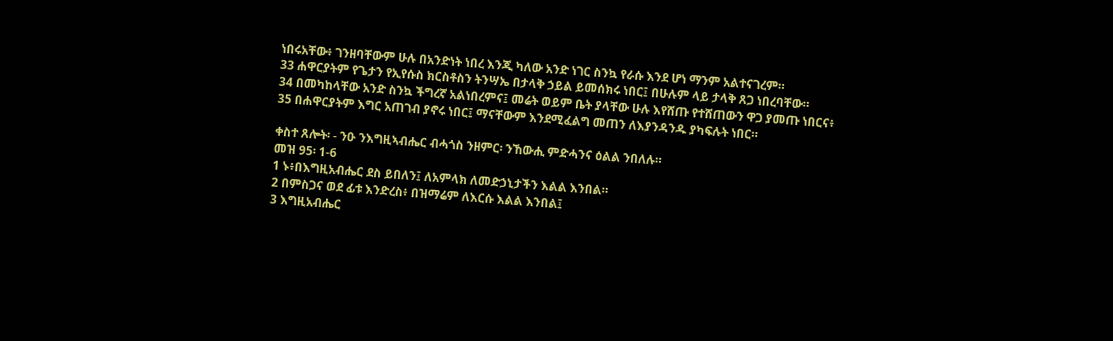ነበሩአቸው፥ ገንዘባቸውም ሁሉ በአንድነት ነበረ እንጂ ካለው አንድ ነገር ስንኳ የራሱ እንደ ሆነ ማንም አልተናገረም።
33 ሐዋርያትም የጌታን የኢየሱስ ክርስቶስን ትንሣኤ በታላቅ ኃይል ይመሰክሩ ነበር፤ በሁሉም ላይ ታላቅ ጸጋ ነበረባቸው።
34 በመካከላቸው አንድ ስንኳ ችግረኛ አልነበረምና፤ መሬት ወይም ቤት ያላቸው ሁሉ እየሸጡ የተሸጠውን ዋጋ ያመጡ ነበርና፥
35 በሐዋርያትም እግር አጠገብ ያኖሩ ነበር፤ ማናቸውም እንደሚፈልግ መጠን ለእያንዳንዱ ያካፍሉት ነበር።

ቀስተ ጸሎት፡ - ንዑ ንእግዚኣብሔር ብሓጎስ ንዘምር፡ ንኸውሒ ምድሓንና ዕልል ንበለሉ።
መዝ 95፡ 1-6
1 ኑ፥በእግዚአብሔር ደስ ይበለን፤ ለአምላክ ለመድኃኒታችን እልል እንበል።
2 በምስጋና ወደ ፊቱ እንድረስ፥ በዝማሬም ለእርሱ እልል እንበል፤
3 እግዚአብሔር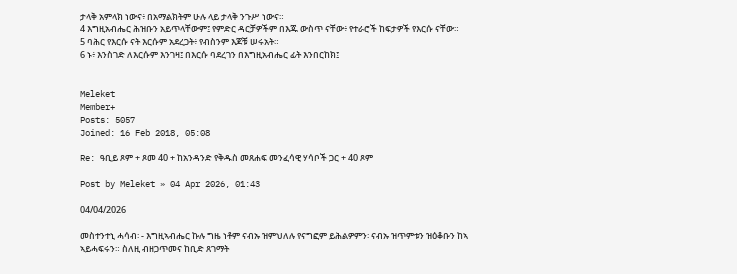ታላቅ አምላክ ነውና፥ በአማልክትም ሁሉ ላይ ታላቅ ንጉሥ ነውና።
4 እግዚአብሔር ሕዝቡን አይጥላቸውም፤ የምድር ዳርቻዎችም በእጁ ውስጥ ናቸው፥ የተራሮች ከፍታዎች የእርሱ ናቸው።
5 ባሕር የእርሱ ናት እርሱም አደረጋት፥ የብስንም እጆቹ ሠሩአት።
6 ኑ፥ እንስገድ ለእርሱም እንገዛ፤ በእርሱ ባደረገን በእግዚአብሔር ፊት እንበርከክ፤


Meleket
Member+
Posts: 5057
Joined: 16 Feb 2018, 05:08

Re: ዓቢይ ጾም + ጾመ 40 + ከአንዳንድ የቅዱስ መጸሐፍ መንፈሳዊ ሃሳቦች ጋር + 40 ጾም

Post by Meleket » 04 Apr 2026, 01:43

04/04/2026

መስተንተኒ ሓሳብ፡ - እግዚኣብሔር ኩሉ ግዜ ነቶም ናብኡ ዝምህለሉ የናግፎም ይሕልዎምን፡ ናብኡ ዝጥምቱን ዝዕቆቡን ከኣ ኣይሓፍሩን። ስለዚ ብዘጋጥመና ከቢድ ጸገማት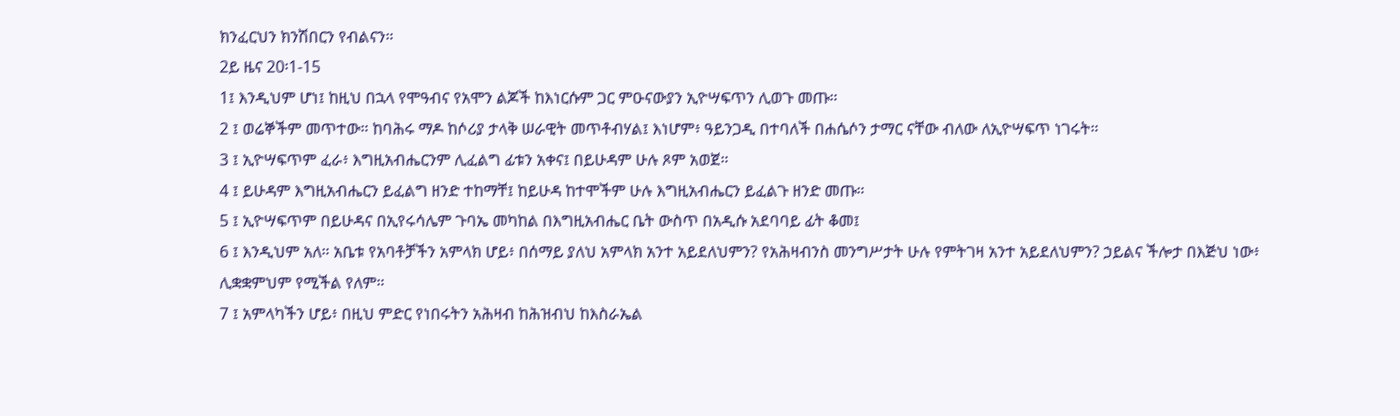ክንፈርህን ክንሽበርን የብልናን።
2ይ ዜና 20፡1-15
1፤ እንዲህም ሆነ፤ ከዚህ በኋላ የሞዓብና የአሞን ልጆች ከእነርሱም ጋር ምዑናውያን ኢዮሣፍጥን ሊወጉ መጡ።
2 ፤ ወሬኞችም መጥተው። ከባሕሩ ማዶ ከሶሪያ ታላቅ ሠራዊት መጥቶብሃል፤ እነሆም፥ ዓይንጋዲ በተባለች በሐሴሶን ታማር ናቸው ብለው ለኢዮሣፍጥ ነገሩት።
3 ፤ ኢዮሣፍጥም ፈራ፥ እግዚአብሔርንም ሊፈልግ ፊቱን አቀና፤ በይሁዳም ሁሉ ጾም አወጀ።
4 ፤ ይሁዳም እግዚአብሔርን ይፈልግ ዘንድ ተከማቸ፤ ከይሁዳ ከተሞችም ሁሉ እግዚአብሔርን ይፈልጉ ዘንድ መጡ።
5 ፤ ኢዮሣፍጥም በይሁዳና በኢየሩሳሌም ጉባኤ መካከል በእግዚአብሔር ቤት ውስጥ በአዲሱ አደባባይ ፊት ቆመ፤
6 ፤ እንዲህም አለ። አቤቱ የአባቶቻችን አምላክ ሆይ፥ በሰማይ ያለህ አምላክ አንተ አይደለህምን? የአሕዛብንስ መንግሥታት ሁሉ የምትገዛ አንተ አይደለህምን? ኃይልና ችሎታ በእጅህ ነው፥ ሊቋቋምህም የሚችል የለም።
7 ፤ አምላካችን ሆይ፥ በዚህ ምድር የነበሩትን አሕዛብ ከሕዝብህ ከእስራኤል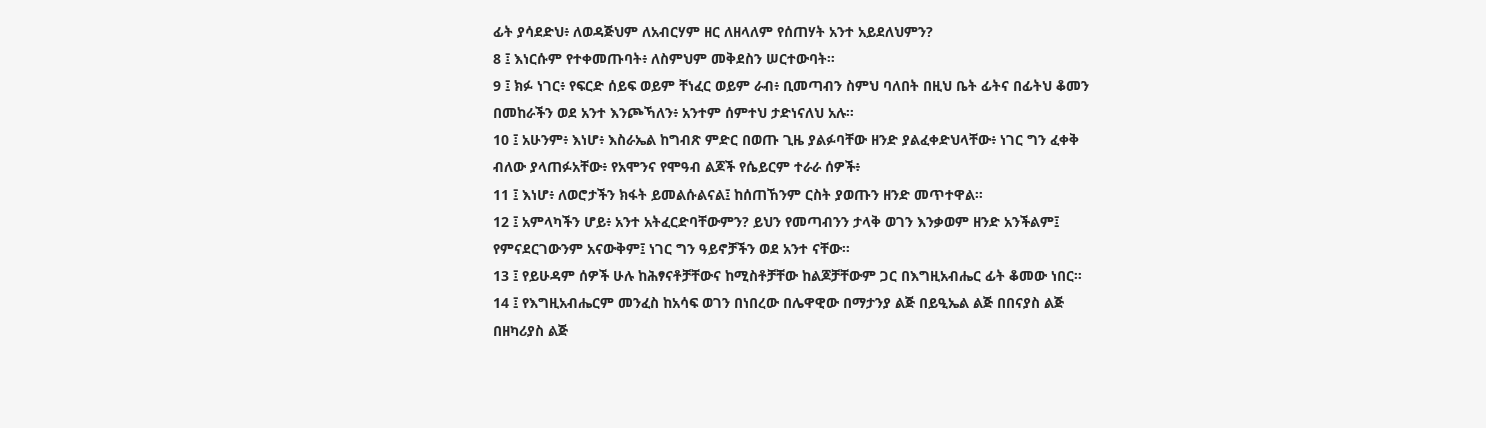ፊት ያሳደድህ፥ ለወዳጅህም ለአብርሃም ዘር ለዘላለም የሰጠሃት አንተ አይደለህምን?
8 ፤ እነርሱም የተቀመጡባት፥ ለስምህም መቅደስን ሠርተውባት።
9 ፤ ክፉ ነገር፥ የፍርድ ሰይፍ ወይም ቸነፈር ወይም ራብ፥ ቢመጣብን ስምህ ባለበት በዚህ ቤት ፊትና በፊትህ ቆመን በመከራችን ወደ አንተ እንጮኻለን፥ አንተም ሰምተህ ታድነናለህ አሉ።
10 ፤ አሁንም፥ እነሆ፥ እስራኤል ከግብጽ ምድር በወጡ ጊዜ ያልፉባቸው ዘንድ ያልፈቀድህላቸው፥ ነገር ግን ፈቀቅ ብለው ያላጠፉአቸው፥ የአሞንና የሞዓብ ልጆች የሴይርም ተራራ ሰዎች፥
11 ፤ እነሆ፥ ለወሮታችን ክፋት ይመልሱልናል፤ ከሰጠኸንም ርስት ያወጡን ዘንድ መጥተዋል።
12 ፤ አምላካችን ሆይ፥ አንተ አትፈርድባቸውምን? ይህን የመጣብንን ታላቅ ወገን እንቃወም ዘንድ አንችልም፤ የምናደርገውንም አናውቅም፤ ነገር ግን ዓይኖቻችን ወደ አንተ ናቸው።
13 ፤ የይሁዳም ሰዎች ሁሉ ከሕፃናቶቻቸውና ከሚስቶቻቸው ከልጆቻቸውም ጋር በእግዚአብሔር ፊት ቆመው ነበር።
14 ፤ የእግዚአብሔርም መንፈስ ከአሳፍ ወገን በነበረው በሌዋዊው በማታንያ ልጅ በይዒኤል ልጅ በበናያስ ልጅ በዘካሪያስ ልጅ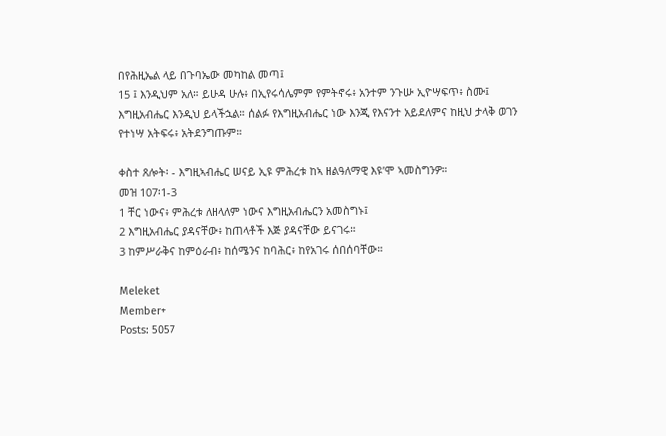በየሕዚኤል ላይ በጉባኤው መካከል መጣ፤
15 ፤ እንዲህም አለ። ይሁዳ ሁሉ፥ በኢየሩሳሌምም የምትኖሩ፥ አንተም ንጉሡ ኢዮሣፍጥ፥ ስሙ፤ እግዚአብሔር እንዲህ ይላችኋል። ሰልፉ የእግዚአብሔር ነው እንጂ የእናንተ አይደለምና ከዚህ ታላቅ ወገን የተነሣ አትፍሩ፥ አትደንግጡም።

ቀስተ ጸሎት፡ - እግዚኣብሔር ሠናይ ኢዩ ምሕረቱ ከኣ ዘልዓለማዊ እዩ’ሞ ኣመስግንዎ።
መዝ 107፡1-3
1 ቸር ነውና፥ ምሕረቱ ለዘላለም ነውና እግዚአብሔርን አመስግኑ፤
2 እግዚአብሔር ያዳናቸው፥ ከጠላቶች እጅ ያዳናቸው ይናገሩ።
3 ከምሥራቅና ከምዕራብ፥ ከሰሜንና ከባሕር፥ ከየአገሩ ሰበሰባቸው።

Meleket
Member+
Posts: 5057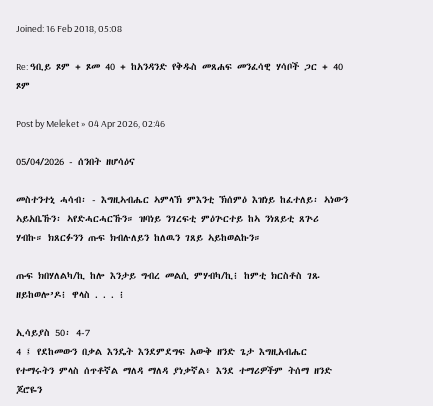Joined: 16 Feb 2018, 05:08

Re: ዓቢይ ጾም + ጾመ 40 + ከአንዳንድ የቅዱስ መጸሐፍ መንፈሳዊ ሃሳቦች ጋር + 40 ጾም

Post by Meleket » 04 Apr 2026, 02:46

05/04/2026 - ሰንበት ዘሆሳዕና

መስተንተኒ ሓሳብ፡ - እግዚኣብሔር ኣምላኽ ምእንቲ ኽሰምዕ እዝነይ ከፈተለይ፡ ኣነውን ኣይአቤኹን፡ ኣየድሓርሓርኹን። ዝባነይ ንገረፍቲ ምዕጕርተይ ከኣ ንነጸይቲ ጸጕሪ ሃብኩ። ክጸርፉንን ጡፍ ክብሉለይን ከለዉን ገጸይ ኣይከወልኩን።

ጡፍ ክበሃለልካ/ኪ ከሎ እንታይ ግብረ መልሲ ምሃብካ/ኪ፧ ከምቲ ክርስቶስ ገጹ ዘይከወሎ’ዶ፧ ዋላስ . . . ፧

ኢሳይያስ 50፡ 4-7
4 ፤ የደከመውን በቃል እንዴት እንደምደግፍ አውቅ ዘንድ ጌታ እግዚአብሔር የተማሩትን ምላስ ሰጥቶኛል ማለዳ ማለዳ ያነቃኛል፥ እንደ ተማሪዎችም ትሰማ ዘንድ ጆሮዬን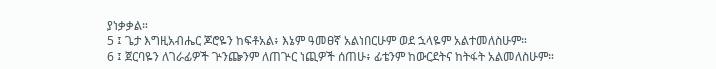ያነቃቃል።
5 ፤ ጌታ እግዚአብሔር ጆሮዬን ከፍቶአል፥ እኔም ዓመፀኛ አልነበርሁም ወደ ኋላዬም አልተመለስሁም።
6 ፤ ጀርባዬን ለገራፊዎች ጕንጬንም ለጠጕር ነጪዎች ሰጠሁ፥ ፊቴንም ከውርደትና ከትፋት አልመለስሁም።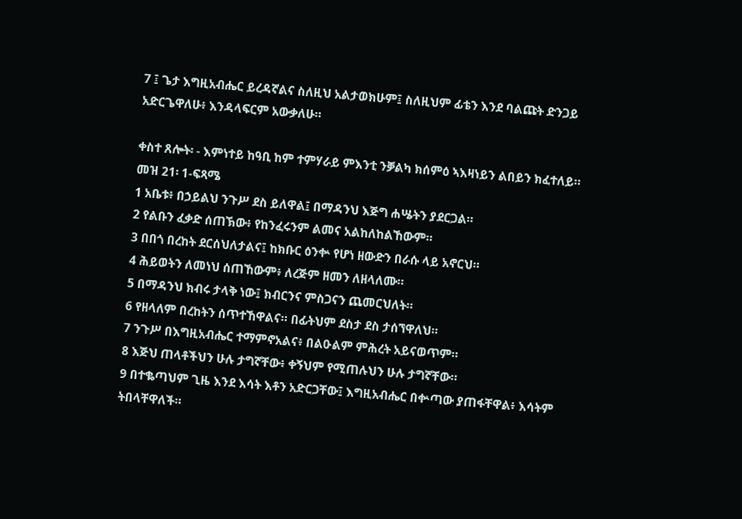7 ፤ ጌታ እግዚአብሔር ይረዳኛልና ስለዚህ አልታወክሁም፤ ስለዚህም ፊቴን እንደ ባልጩት ድንጋይ አድርጌዋለሁ፥ እንዳላፍርም አውቃለሁ።

ቀስተ ጸሎት፡ - እምነተይ ከዓቢ ከም ተምሃራይ ምእንቲ ንቓልካ ክሰምዕ ኣእዛነይን ልበይን ክፈተለይ።
መዝ 21፡ 1-ፍጻሜ
1 አቤቱ፥ በኃይልህ ንጉሥ ደስ ይለዋል፤ በማዳንህ እጅግ ሐሤትን ያደርጋል።
2 የልቡን ፈቃድ ሰጠኽው፥ የከንፈሩንም ልመና አልከለከልኸውም።
3 በበጎ በረከት ደርሰህለታልና፤ ከክቡር ዕንቍ የሆነ ዘውድን በራሱ ላይ አኖርህ።
4 ሕይወትን ለመነህ ሰጠኸውም፥ ለረጅም ዘመን ለዘላለሙ።
5 በማዳንህ ክብሩ ታላቅ ነው፤ ክብርንና ምስጋናን ጨመርህለት።
6 የዘላለም በረከትን ሰጥተኸዋልና። በፊትህም ደስታ ደስ ታሰኘዋለህ።
7 ንጉሥ በእግዚአብሔር ተማምኖአልና፥ በልዑልም ምሕረት አይናወጥም።
8 እጅህ ጠላቶችህን ሁሉ ታግኛቸው፥ ቀኝህም የሚጠሉህን ሁሉ ታግኛቸው።
9 በተቈጣህም ጊዜ እንደ እሳት እቶን አድርጋቸው፤ እግዚአብሔር በቍጣው ያጠፋቸዋል፥ እሳትም ትበላቸዋለች።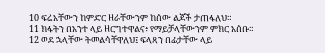10 ፍሬአቸውን ከምድር ዘራቸውንም ከሰው ልጆች ታጠፋለህ።
11 ክፋትን በአንተ ላይ ዘርግተዋልና፥ የማይቻላቸውንም ምክር አሰቡ።
12 ወደ ኋላቸው ትመልሳቸዋለህ፤ ፍላጻን በፊታቸው ላይ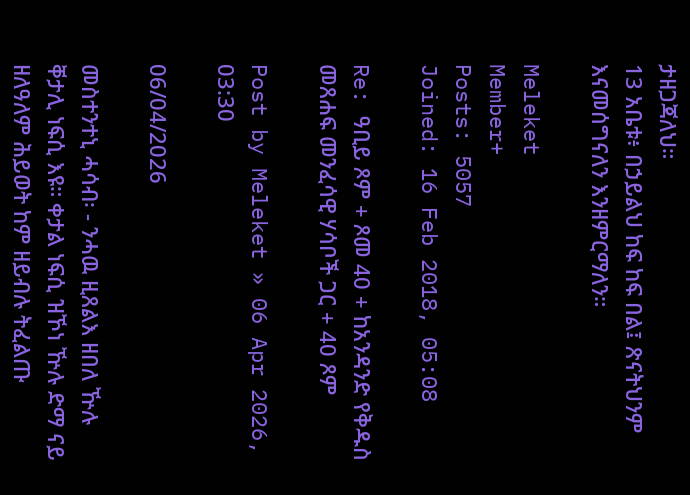ታዘጋጃለህ።
13 አቤቱ፥ በኃይልህ ከፍ ከፍ በል፤ ጽናትህንም እናመሰግናለን እንዘምርማለን።

Meleket
Member+
Posts: 5057
Joined: 16 Feb 2018, 05:08

Re: ዓቢይ ጾም + ጾመ 40 + ከአንዳንድ የቅዱስ መጸሐፍ መንፈሳዊ ሃሳቦች ጋር + 40 ጾም

Post by Meleket » 06 Apr 2026, 03:30

06/04/2026

መስተንተኒ ሓሳብ፡ - ንሓዉ ዚጸልእ ዘበለ ዅሉ ቐታሊ ነፍሲ እዩ። ቀታል ነፍሲ ዝኾነ ዅሉ ድማ ናይ ዘለዓለም ሕይወት ከም ዘይብሉ ትፈልጡ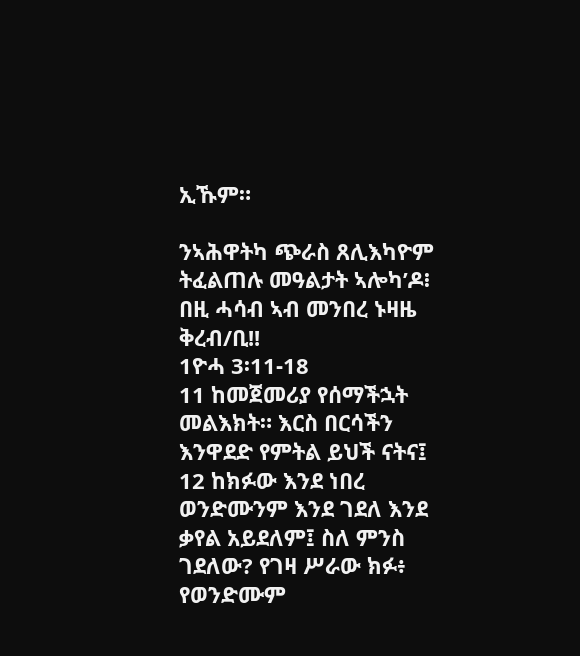ኢኹም።

ንኣሕዋትካ ጭራስ ጸሊእካዮም ትፈልጠሉ መዓልታት ኣሎካ’ዶ፧ በዚ ሓሳብ ኣብ መንበረ ኑዛዜ ቅረብ/ቢ!!
1ዮሓ 3፡11-18
11 ከመጀመሪያ የሰማችኋት መልእክት። እርስ በርሳችን እንዋደድ የምትል ይህች ናትና፤
12 ከክፉው እንደ ነበረ ወንድሙንም እንደ ገደለ እንደ ቃየል አይደለም፤ ስለ ምንስ ገደለው? የገዛ ሥራው ክፉ፥ የወንድሙም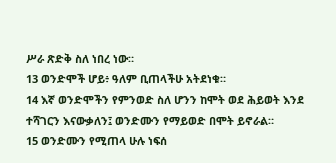ሥራ ጽድቅ ስለ ነበረ ነው።
13 ወንድሞች ሆይ፥ ዓለም ቢጠላችሁ አትደነቁ።
14 እኛ ወንድሞችን የምንወድ ስለ ሆንን ከሞት ወደ ሕይወት እንደ ተሻገርን እናውቃለን፤ ወንድሙን የማይወድ በሞት ይኖራል።
15 ወንድሙን የሚጠላ ሁሉ ነፍሰ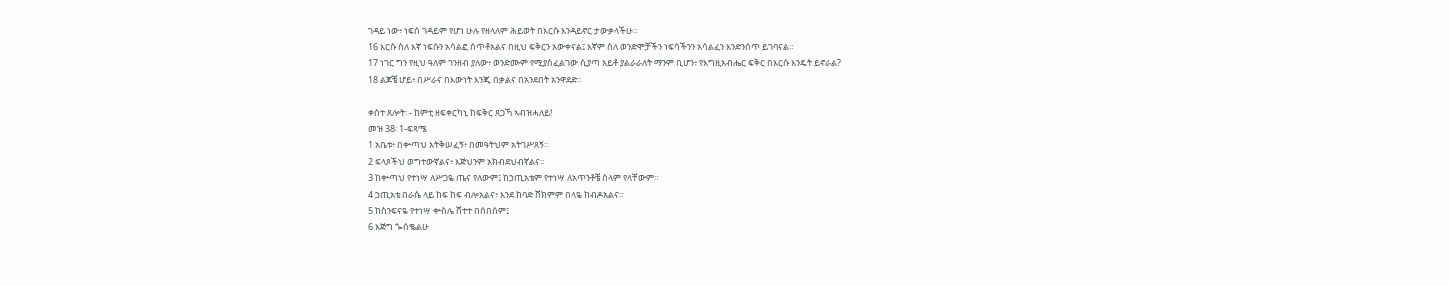ገዳይ ነው፥ ነፍሰ ገዳይም የሆነ ሁሉ የዘላለም ሕይወት በእርሱ እንዳይኖር ታውቃላችሁ።
16 እርሱ ስለ እኛ ነፍሱን አሳልፎ ሰጥቶአልና በዚህ ፍቅርን አውቀናል፤ እኛም ስለ ወንድሞቻችን ነፍሳችንን አሳልፈን እንድንሰጥ ይገባናል።
17 ነገር ግን የዚህ ዓለም ገንዘብ ያለው፥ ወንድሙም የሚያስፈልገው ሲያጣ አይቶ ያልራራለት ማንም ቢሆን፥ የእግዚአብሔር ፍቅር በእርሱ እንዴት ይኖራል?
18 ልጆቼ ሆይ፥ በሥራና በእውነት እንጂ በቃልና በአንደበት አንዋደድ።

ቀስተ ጸሎት፡ - ከምቲ ዘፍቀርካኒ ከፍቅር ጸጋኻ ኣብዝሓለይ!
መዝ 38፡ 1-ፍጻሜ
1 አቤቱ፥ በቍጣህ አትቅሠፈኝ፥ በመዓትህም አትገሥጸኝ።
2 ፍላጾችህ ወግተውኛልና፥ እጅህንም አክብደህብኛልና።
3 ከቍጣህ የተነሣ ለሥጋዬ ጤና የለውም፤ ከኃጢአቴም የተነሣ ለአጥንቶቼ ሰላም የላቸውም።
4 ኃጢአቴ በራሴ ላይ ከፍ ከፍ ብሎአልና፥ እንደ ከባድ ሸክምም በላዬ ከብዶአልና።
5 ከስንፍናዬ የተነሣ ቍስሌ ሸተተ በሰበሰም፤
6 እጅግ ጐሰቈልሁ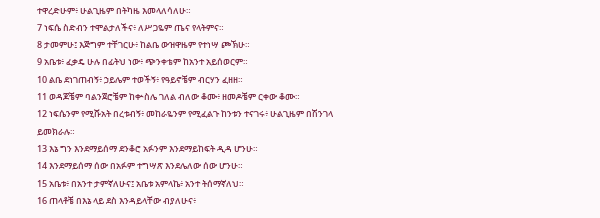ተዋረድሁም፥ ሁልጊዜም በትካዜ እመላለሳለሁ።
7 ነፍሴ ስድብን ተሞልታለችና፥ ለሥጋዬም ጤና የላትምና።
8 ታመምሁ፤ እጅግም ተቸገርሁ፥ ከልቤ ውዝዋዜም የተነሣ ጮኽሁ።
9 አቤቱ፥ ፈቃዴ ሁሉ በፊትህ ነው፥ ጭንቀቴም ከአንተ አይሰወርም።
10 ልቤ ደነገጠብኝ፥ ኃይሌም ተወችኝ፥ የዓይኖቼም ብርሃን ፈዘዘ።
11 ወዳጆቼም ባልንጀሮቼም ከቍስሌ ገለል ብለው ቆሙ፥ ዘመዶቼም ርቀው ቆሙ።
12 ነፍሴንም የሚሹአት በረቱብኝ፥ መከራዬንም የሚፈልጉ ከንቱን ተናገሩ፥ ሁልጊዜም በሽንገላ ይመክራሉ።
13 እኔ ግን እንደማይሰማ ደንቆሮ አፉንም እንደማይከፍት ዲዳ ሆንሁ።
14 እንደማይሰማ ሰው በአፉም ተግሣጽ እንደሌለው ሰው ሆንሁ።
15 አቤቱ፥ በአንተ ታምኛለሁና፤ አቤቱ አምላኬ፥ አንተ ትሰማኛለህ።
16 ጠላቶቼ በእኔ ላይ ደስ እንዳይላቸው ብያለሁና፥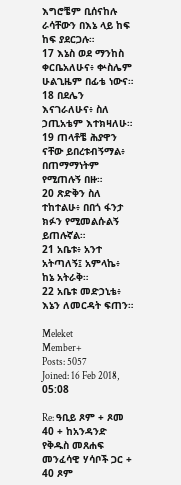እግሮቼም ቢሰናከሉ ራሳቸውን በእኔ ላይ ከፍ ከፍ ያደርጋሉ።
17 እኔስ ወደ ማንከስ ቀርቤአለሁና፥ ቍስሌም ሁልጊዜም በፊቴ ነውና።
18 በደሌን እናገራለሁና፥ ስለ ኃጢአቴም እተክዛለሁ።
19 ጠላቶቼ ሕያዋን ናቸው ይበረቱብኝማል፥ በጠማማነትም የሚጠሉኝ በዙ።
20 ጽድቅን ስለ ተከተልሁ፥ በበጎ ፋንታ ክፉን የሚመልሱልኝ ይጠሉኛል።
21 አቤቱ፥ አንተ አትጣለኝ፤ አምላኬ፥ ከኔ አትራቅ።
22 አቤቱ መድኃኒቴ፥ እኔን ለመርዳት ፍጠን።

Meleket
Member+
Posts: 5057
Joined: 16 Feb 2018, 05:08

Re: ዓቢይ ጾም + ጾመ 40 + ከአንዳንድ የቅዱስ መጸሐፍ መንፈሳዊ ሃሳቦች ጋር + 40 ጾም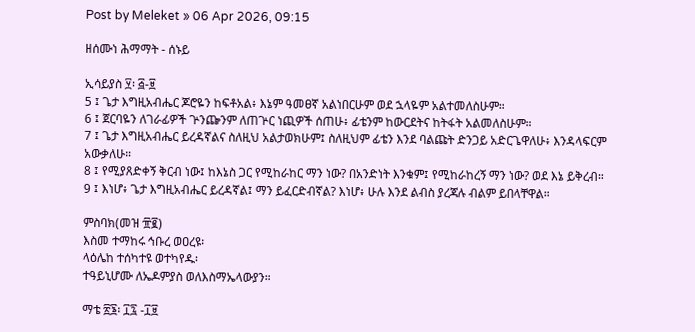Post by Meleket » 06 Apr 2026, 09:15

ዘሰሙነ ሕማማት - ሰኑይ

ኢሳይያስ ፶፡ ፭-፱
5 ፤ ጌታ እግዚአብሔር ጆሮዬን ከፍቶአል፥ እኔም ዓመፀኛ አልነበርሁም ወደ ኋላዬም አልተመለስሁም።
6 ፤ ጀርባዬን ለገራፊዎች ጕንጬንም ለጠጕር ነጪዎች ሰጠሁ፥ ፊቴንም ከውርደትና ከትፋት አልመለስሁም።
7 ፤ ጌታ እግዚአብሔር ይረዳኛልና ስለዚህ አልታወክሁም፤ ስለዚህም ፊቴን እንደ ባልጩት ድንጋይ አድርጌዋለሁ፥ እንዳላፍርም አውቃለሁ።
8 ፤ የሚያጸድቀኝ ቅርብ ነው፤ ከእኔስ ጋር የሚከራከር ማን ነው? በአንድነት እንቁም፤ የሚከራከረኝ ማን ነው? ወደ እኔ ይቅረብ።
9 ፤ እነሆ፥ ጌታ እግዚአብሔር ይረዳኛል፤ ማን ይፈርድብኛል? እነሆ፥ ሁሉ እንደ ልብስ ያረጃሉ ብልም ይበላቸዋል።

ምስባክ(መዝ ፹፪)
እስመ ተማከሩ ኅቡረ ወዐረዩ፡
ላዕሌከ ተሰካተዩ ወተካየዱ፡
ተዓይኒሆሙ ለኤዶምያስ ወለእስማኤላውያን።

ማቴ ፳፮፡ ፲፯ -፲፱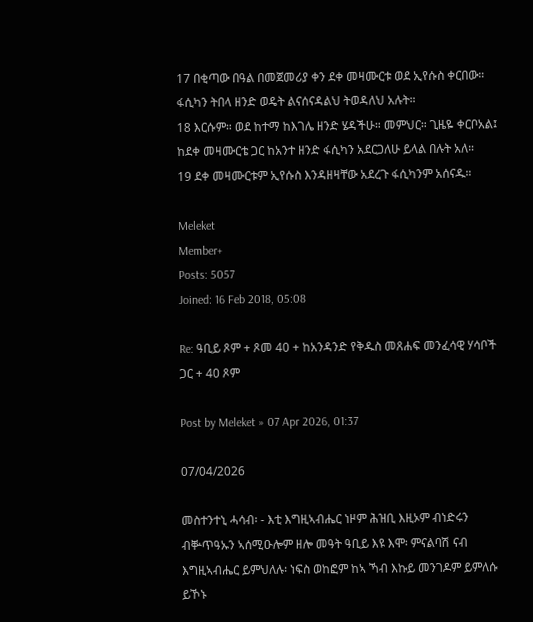17 በቂጣው በዓል በመጀመሪያ ቀን ደቀ መዛሙርቱ ወደ ኢየሱስ ቀርበው። ፋሲካን ትበላ ዘንድ ወዴት ልናሰናዳልህ ትወዳለህ አሉት።
18 እርሱም። ወደ ከተማ ከእገሌ ዘንድ ሄዳችሁ። መምህር። ጊዜዬ ቀርቦአል፤ ከደቀ መዛሙርቴ ጋር ከአንተ ዘንድ ፋሲካን አደርጋለሁ ይላል በሉት አለ።
19 ደቀ መዛሙርቱም ኢየሱስ እንዳዘዛቸው አደረጉ ፋሲካንም አሰናዱ።

Meleket
Member+
Posts: 5057
Joined: 16 Feb 2018, 05:08

Re: ዓቢይ ጾም + ጾመ 40 + ከአንዳንድ የቅዱስ መጸሐፍ መንፈሳዊ ሃሳቦች ጋር + 40 ጾም

Post by Meleket » 07 Apr 2026, 01:37

07/04/2026

መስተንተኒ ሓሳብ፡ - እቲ እግዚኣብሔር ነዞም ሕዝቢ እዚኦም ብነድሩን ብቝጥዓኡን ኣሰሚዑሎም ዘሎ መዓት ዓቢይ እዩ እሞ፡ ምናልባሽ ናብ እግዚኣብሔር ይምህለሉ፡ ነፍስ ወከፎም ከኣ ኻብ እኩይ መንገዶም ይምለሱ ይኾኑ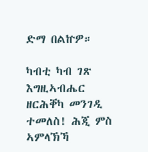ድማ በልኵዎ።

ካብቲ ካብ ገጽ እግዚኣብሔር ዘርሕቐካ መንገዲ ተመለስ! ሕጂ ምስ ኣምላኽኻ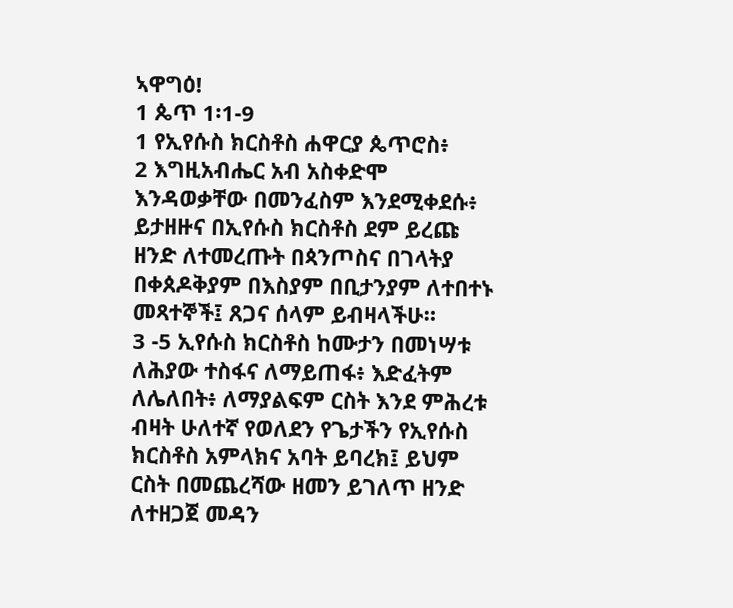ኣዋግዕ!
1 ጴጥ 1፡1-9
1 የኢየሱስ ክርስቶስ ሐዋርያ ጴጥሮስ፥
2 እግዚአብሔር አብ አስቀድሞ እንዳወቃቸው በመንፈስም እንደሚቀደሱ፥ ይታዘዙና በኢየሱስ ክርስቶስ ደም ይረጩ ዘንድ ለተመረጡት በጳንጦስና በገላትያ በቀጰዶቅያም በእስያም በቢታንያም ለተበተኑ መጻተኞች፤ ጸጋና ሰላም ይብዛላችሁ።
3 -5 ኢየሱስ ክርስቶስ ከሙታን በመነሣቱ ለሕያው ተስፋና ለማይጠፋ፥ እድፈትም ለሌለበት፥ ለማያልፍም ርስት እንደ ምሕረቱ ብዛት ሁለተኛ የወለደን የጌታችን የኢየሱስ ክርስቶስ አምላክና አባት ይባረክ፤ ይህም ርስት በመጨረሻው ዘመን ይገለጥ ዘንድ ለተዘጋጀ መዳን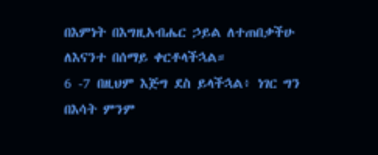በእምነት በእግዚአብሔር ኃይል ለተጠበቃችሁ ለእናንተ በሰማይ ቀርቶላችኋል።
6 -7 በዚህም እጅግ ደስ ይላችኋል፥ ነገር ግን በእሳት ምንም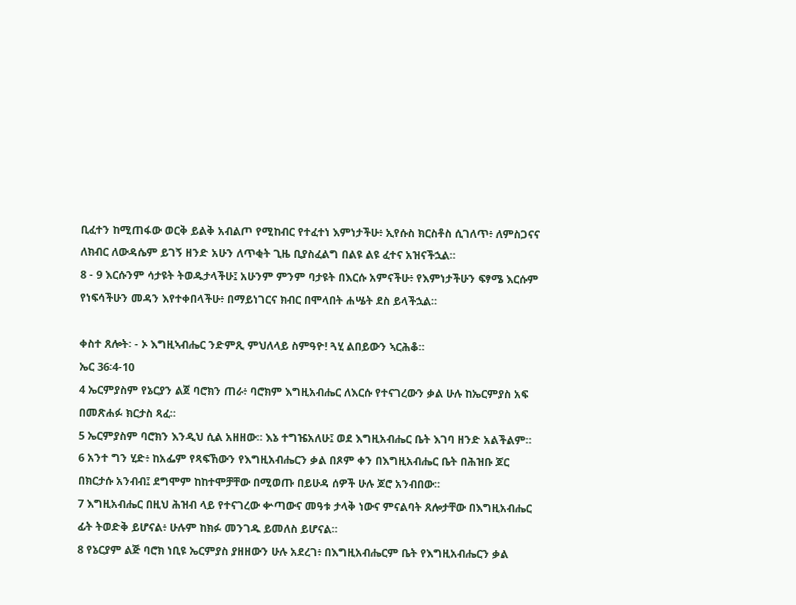ቢፈተን ከሚጠፋው ወርቅ ይልቅ አብልጦ የሚከብር የተፈተነ እምነታችሁ፥ ኢየሱስ ክርስቶስ ሲገለጥ፥ ለምስጋናና ለክብር ለውዳሴም ይገኝ ዘንድ አሁን ለጥቂት ጊዜ ቢያስፈልግ በልዩ ልዩ ፈተና አዝናችኋል።
8 - 9 እርሱንም ሳታዩት ትወዱታላችሁ፤ አሁንም ምንም ባታዩት በእርሱ አምናችሁ፥ የእምነታችሁን ፍፃሜ እርሱም የነፍሳችሁን መዳን እየተቀበላችሁ፥ በማይነገርና ክብር በሞላበት ሐሤት ደስ ይላችኋል።

ቀስተ ጸሎት፡ - ኦ እግዚኣብሔር ንድምጺ ምህለላይ ስምዓዮ! ጓሂ ልበይውን ኣርሕቆ።
ኤር 36፡4-10
4 ኤርምያስም የኔርያን ልጀ ባሮክን ጠራ፥ ባሮክም እግዚአብሔር ለእርሱ የተናገረውን ቃል ሁሉ ከኤርምያስ አፍ በመጽሐፉ ክርታስ ጻፈ።
5 ኤርምያስም ባሮክን እንዲህ ሲል አዘዘው። እኔ ተግዤአለሁ፤ ወደ እግዚአብሔር ቤት እገባ ዘንድ አልችልም።
6 አንተ ግን ሂድ፥ ከአፌም የጻፍኸውን የእግዚአብሔርን ቃል በጾም ቀን በእግዚአብሔር ቤት በሕዝቡ ጆር በክርታሱ አንብብ፤ ደግሞም ከከተሞቻቸው በሚወጡ በይሁዳ ሰዎች ሁሉ ጆሮ አንብበው።
7 እግዚአብሔር በዚህ ሕዝብ ላይ የተናገረው ቍጣውና መዓቱ ታላቅ ነውና ምናልባት ጸሎታቸው በእግዚአብሔር ፊት ትወድቅ ይሆናል፥ ሁሉም ከክፉ መንገዱ ይመለስ ይሆናል።
8 የኔርያም ልጅ ባሮክ ነቢዩ ኤርምያስ ያዘዘውን ሁሉ አደረገ፥ በእግዚአብሔርም ቤት የእግዚአብሔርን ቃል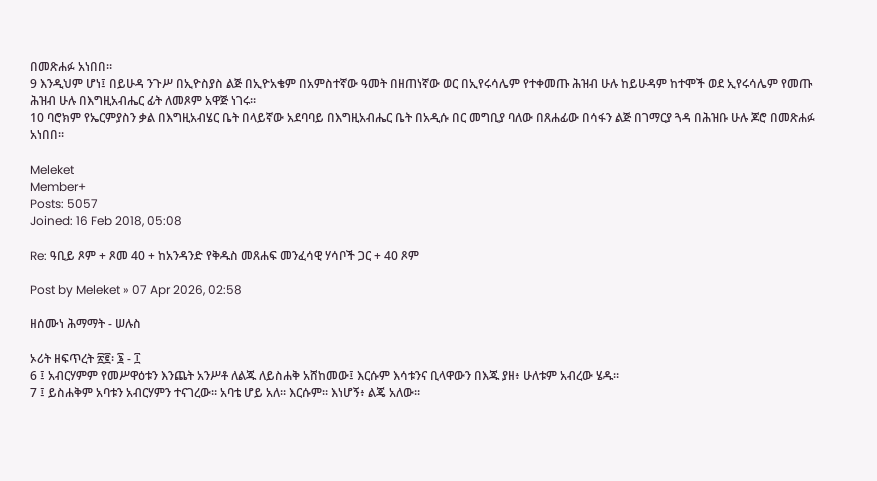በመጽሐፉ አነበበ።
9 እንዲህም ሆነ፤ በይሁዳ ንጉሥ በኢዮስያስ ልጅ በኢዮአቄም በአምስተኛው ዓመት በዘጠነኛው ወር በኢየሩሳሌም የተቀመጡ ሕዝብ ሁሉ ከይሁዳም ከተሞች ወደ ኢየሩሳሌም የመጡ ሕዝብ ሁሉ በእግዚአብሔር ፊት ለመጾም አዋጅ ነገሩ።
10 ባሮክም የኤርምያስን ቃል በእግዚአብሄር ቤት በላይኛው አደባባይ በእግዚአብሔር ቤት በአዲሱ በር መግቢያ ባለው በጸሐፊው በሳፋን ልጅ በገማርያ ጓዳ በሕዝቡ ሁሉ ጆሮ በመጽሐፉ አነበበ።

Meleket
Member+
Posts: 5057
Joined: 16 Feb 2018, 05:08

Re: ዓቢይ ጾም + ጾመ 40 + ከአንዳንድ የቅዱስ መጸሐፍ መንፈሳዊ ሃሳቦች ጋር + 40 ጾም

Post by Meleket » 07 Apr 2026, 02:58

ዘሰሙነ ሕማማት - ሠሉስ

ኦሪት ዘፍጥረት ፳፪፡ ፮ - ፲
6 ፤ አብርሃምም የመሥዋዕቱን እንጨት አንሥቶ ለልጁ ለይስሐቅ አሸከመው፤ እርሱም እሳቱንና ቢላዋውን በእጁ ያዘ፥ ሁለቱም አብረው ሄዱ።
7 ፤ ይስሐቅም አባቱን አብርሃምን ተናገረው። አባቴ ሆይ አለ። እርሱም። እነሆኝ፥ ልጄ አለው።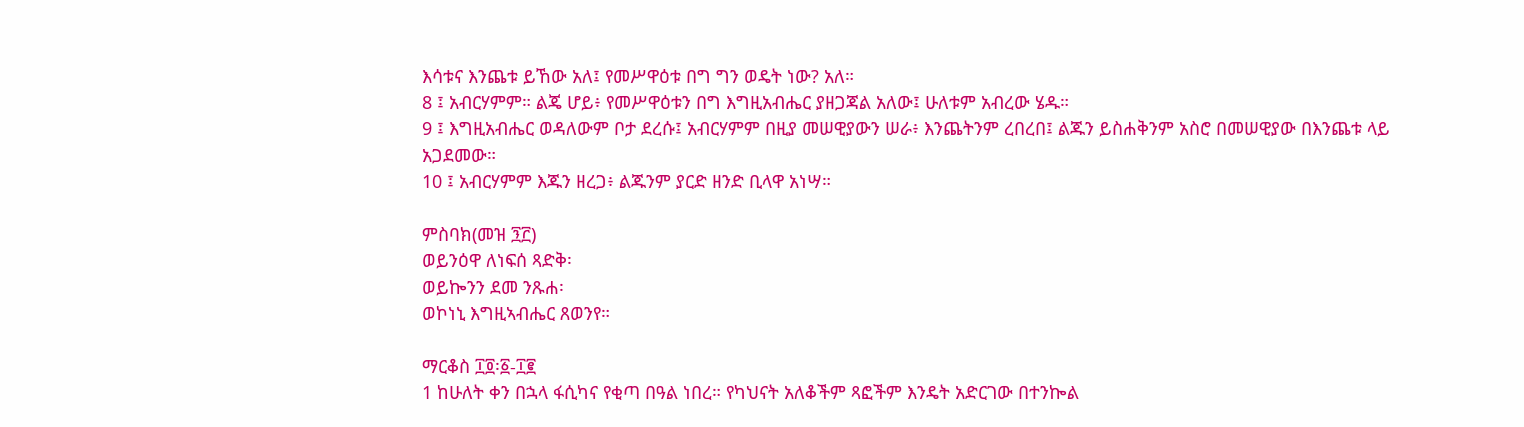እሳቱና እንጨቱ ይኸው አለ፤ የመሥዋዕቱ በግ ግን ወዴት ነው? አለ።
8 ፤ አብርሃምም። ልጄ ሆይ፥ የመሥዋዕቱን በግ እግዚአብሔር ያዘጋጃል አለው፤ ሁለቱም አብረው ሄዱ።
9 ፤ እግዚአብሔር ወዳለውም ቦታ ደረሱ፤ አብርሃምም በዚያ መሠዊያውን ሠራ፥ እንጨትንም ረበረበ፤ ልጁን ይስሐቅንም አስሮ በመሠዊያው በእንጨቱ ላይ አጋደመው።
10 ፤ አብርሃምም እጁን ዘረጋ፥ ልጁንም ያርድ ዘንድ ቢላዋ አነሣ።

ምስባክ(መዝ ፺፫)
ወይንዕዋ ለነፍሰ ጻድቅ፡
ወይኰንን ደመ ንጹሐ፡
ወኮነኒ እግዚኣብሔር ጸወንየ።

ማርቆስ ፲፬፡፩-፲፪
1 ከሁለት ቀን በኋላ ፋሲካና የቂጣ በዓል ነበረ። የካህናት አለቆችም ጻፎችም እንዴት አድርገው በተንኰል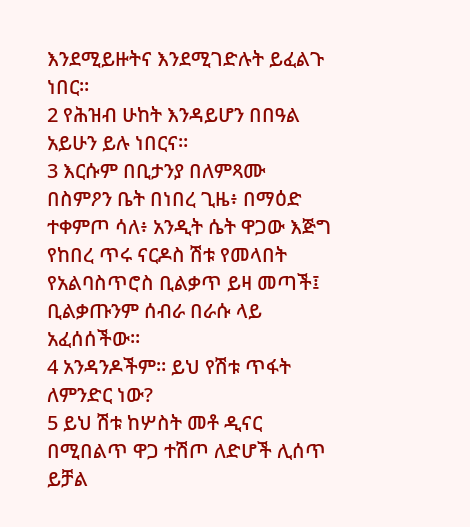እንደሚይዙትና እንደሚገድሉት ይፈልጉ ነበር።
2 የሕዝብ ሁከት እንዳይሆን በበዓል አይሁን ይሉ ነበርና።
3 እርሱም በቢታንያ በለምጻሙ በስምዖን ቤት በነበረ ጊዜ፥ በማዕድ ተቀምጦ ሳለ፥ አንዲት ሴት ዋጋው እጅግ የከበረ ጥሩ ናርዶስ ሽቱ የመላበት የአልባስጥሮስ ቢልቃጥ ይዛ መጣች፤ ቢልቃጡንም ሰብራ በራሱ ላይ አፈሰሰችው።
4 አንዳንዶችም። ይህ የሽቱ ጥፋት ለምንድር ነው?
5 ይህ ሽቱ ከሦስት መቶ ዲናር በሚበልጥ ዋጋ ተሽጦ ለድሆች ሊሰጥ ይቻል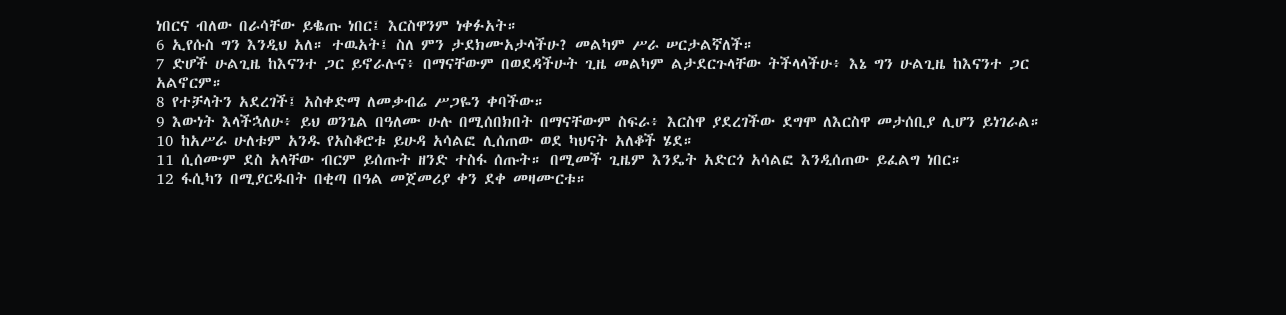ነበርና ብለው በራሳቸው ይቈጡ ነበር፤ እርስዋንም ነቀፉአት።
6 ኢየሱስ ግን እንዲህ አለ። ተዉአት፤ ስለ ምን ታደክሙአታላችሁ? መልካም ሥራ ሠርታልኛለች።
7 ድሆች ሁልጊዜ ከእናንተ ጋር ይኖራሉና፥ በማናቸውም በወደዳችሁት ጊዜ መልካም ልታደርጉላቸው ትችላላችሁ፥ እኔ ግን ሁልጊዜ ከእናንተ ጋር አልኖርም።
8 የተቻላትን አደረገች፤ አስቀድማ ለመቃብሬ ሥጋዬን ቀባችው።
9 እውነት እላችኋለሁ፥ ይህ ወንጌል በዓለሙ ሁሉ በሚሰበክበት በማናቸውም ስፍራ፥ እርስዋ ያደረገችው ደግሞ ለእርስዋ መታሰቢያ ሊሆን ይነገራል።
10 ከአሥራ ሁለቱም አንዱ የአስቆሮቱ ይሁዳ አሳልፎ ሊሰጠው ወደ ካህናት አለቆች ሄደ።
11 ሲሰሙም ደስ አላቸው ብርም ይሰጡት ዘንድ ተስፋ ሰጡት። በሚመች ጊዜም እንዴት አድርጎ አሳልፎ እንዲሰጠው ይፈልግ ነበር።
12 ፋሲካን በሚያርዱበት በቂጣ በዓል መጀመሪያ ቀን ደቀ መዛሙርቱ።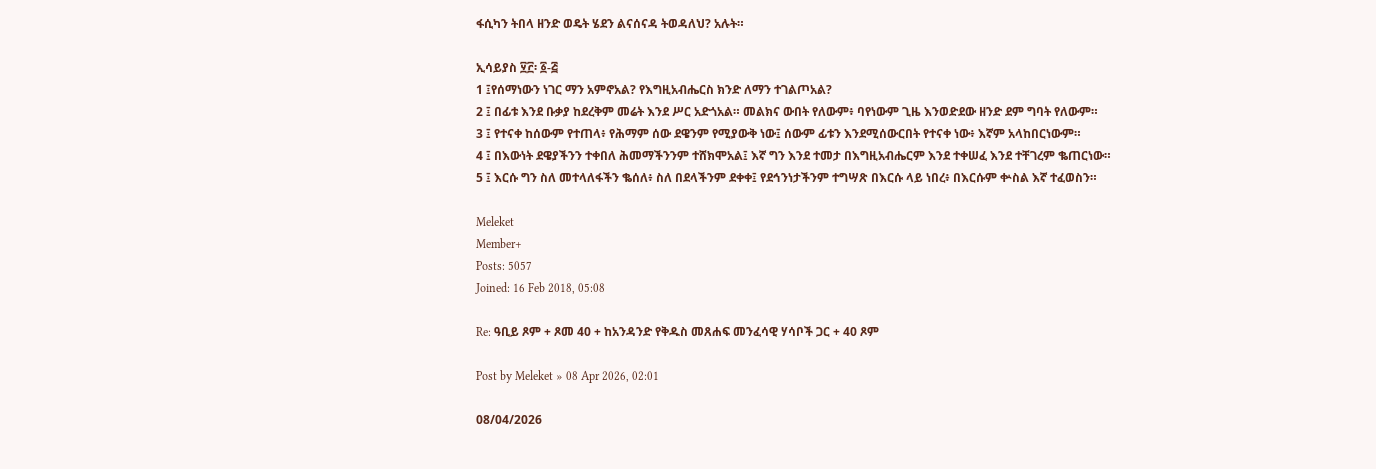ፋሲካን ትበላ ዘንድ ወዴት ሄደን ልናሰናዳ ትወዳለህ? አሉት።

ኢሳይያስ ፶፫፡ ፩-፭
1 ፤የሰማነውን ነገር ማን አምኖአል? የእግዚአብሔርስ ክንድ ለማን ተገልጦአል?
2 ፤ በፊቱ እንደ ቡቃያ ከደረቅም መሬት እንደ ሥር አድጎአል። መልክና ውበት የለውም፥ ባየነውም ጊዜ እንወድደው ዘንድ ደም ግባት የለውም።
3 ፤ የተናቀ ከሰውም የተጠላ፥ የሕማም ሰው ደዌንም የሚያውቅ ነው፤ ሰውም ፊቱን እንደሚሰውርበት የተናቀ ነው፥ እኛም አላከበርነውም።
4 ፤ በእውነት ደዌያችንን ተቀበለ ሕመማችንንም ተሸክሞአል፤ እኛ ግን እንደ ተመታ በእግዚአብሔርም እንደ ተቀሠፈ እንደ ተቸገረም ቈጠርነው።
5 ፤ እርሱ ግን ስለ መተላለፋችን ቈሰለ፥ ስለ በደላችንም ደቀቀ፤ የደኅንነታችንም ተግሣጽ በእርሱ ላይ ነበረ፥ በእርሱም ቍስል እኛ ተፈወስን።

Meleket
Member+
Posts: 5057
Joined: 16 Feb 2018, 05:08

Re: ዓቢይ ጾም + ጾመ 40 + ከአንዳንድ የቅዱስ መጸሐፍ መንፈሳዊ ሃሳቦች ጋር + 40 ጾም

Post by Meleket » 08 Apr 2026, 02:01

08/04/2026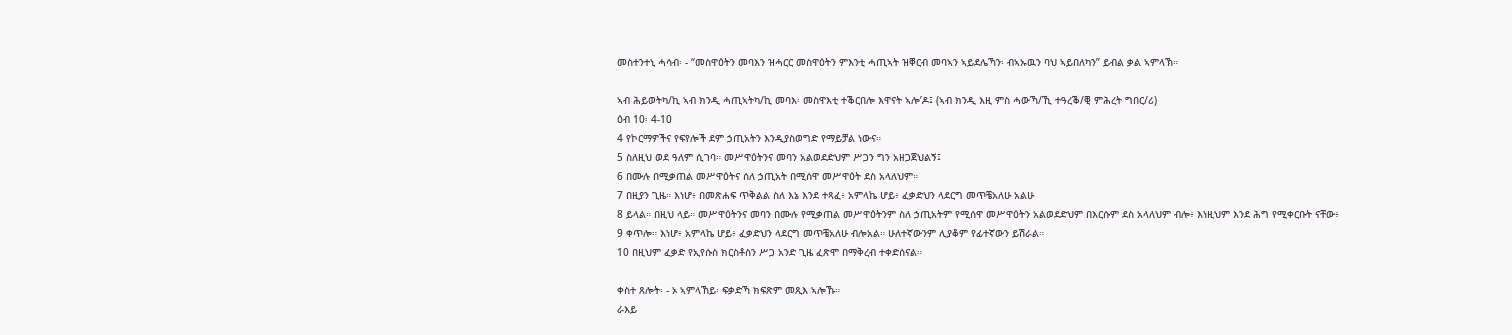መስተንተኒ ሓሳብ፡ - “መስዋዕትን መባእን ዝሓርር መስዋዕትን ምእንቲ ሓጢኣት ዝቐርብ መባኣን ኣይደሌኻን፡ ብኣኡዉን ባህ ኣይበለካን” ይብል ቃል ኣምላኽ።

ኣብ ሕይወትካ/ኪ ኣብ ክንዲ ሓጢኣትካ/ኪ መባእ፡ መስዋእቲ ተቕርበሎ እዋናት ኣሎ’ዶ፤ (ኣብ ክንዲ እዚ ምስ ሓውኻ/ኺ ተዓረቕ/ቒ ምሕረት ግበር/ሪ)
ዕብ 10፡ 4-10
4 የኮርማዎችና የፍየሎች ደም ኃጢአትን እንዲያስወግድ የማይቻል ነውና።
5 ስለዚህ ወደ ዓለም ሲገባ። መሥዋዕትንና መባን አልወደድህም ሥጋን ግን አዘጋጀህልኝ፤
6 በሙሉ በሚቃጠል መሥዋዕትና ሰለ ኃጢአት በሚሰዋ መሥዋዕት ደስ አላለህም።
7 በዚያን ጊዜ። እነሆ፥ በመጽሐፍ ጥቅልል ስለ እኔ እንደ ተጻፈ፥ አምላኬ ሆይ፥ ፈቃድህን ላደርግ መጥቼአለሁ አልሁ
8 ይላል። በዚህ ላይ። መሥዋዕትንና መባን በሙሉ የሚቃጠል መሥዋዕትንም ስለ ኃጢአትም የሚሰዋ መሥዋዕትን አልወደድህም በእርሱም ደስ አላለህም ብሎ፥ እነዚህም እንደ ሕግ የሚቀርቡት ናቸው፥
9 ቀጥሎ። እነሆ፥ አምላኬ ሆይ፥ ፈቃድህን ላደርግ መጥቼአለሁ ብሎአል። ሁለተኛውንም ሊያቆም የፊተኛውን ይሽራል።
10 በዚህም ፈቃድ የኢየሱስ ክርስቶስን ሥጋ አንድ ጊዜ ፈጽሞ በማቅረብ ተቀድሰናል።

ቀስተ ጸሎት፡ - ኦ ኣምላኸይ፡ ፍቃድኻ ክፍጽም መጺእ ኣሎኹ።
ራእይ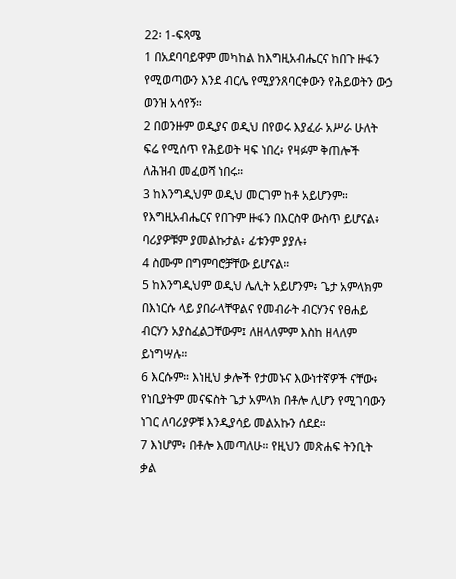22፡ 1-ፍጻሜ
1 በአደባባይዋም መካከል ከእግዚአብሔርና ከበጉ ዙፋን የሚወጣውን እንደ ብርሌ የሚያንጸባርቀውን የሕይወትን ውኃ ወንዝ አሳየኝ።
2 በወንዙም ወዲያና ወዲህ በየወሩ እያፈራ አሥራ ሁለት ፍሬ የሚሰጥ የሕይወት ዛፍ ነበረ፥ የዛፉም ቅጠሎች ለሕዝብ መፈወሻ ነበሩ።
3 ከእንግዲህም ወዲህ መርገም ከቶ አይሆንም። የእግዚአብሔርና የበጉም ዙፋን በእርስዋ ውስጥ ይሆናል፥ ባሪያዎቹም ያመልኩታል፥ ፊቱንም ያያሉ፥
4 ስሙም በግምባሮቻቸው ይሆናል።
5 ከእንግዲህም ወዲህ ሌሊት አይሆንም፥ ጌታ አምላክም በእነርሱ ላይ ያበራላቸዋልና የመብራት ብርሃንና የፀሐይ ብርሃን አያስፈልጋቸውም፤ ለዘላለምም እስከ ዘላለም ይነግሣሉ።
6 እርሱም። እነዚህ ቃሎች የታመኑና እውነተኛዎች ናቸው፥ የነቢያትም መናፍስት ጌታ አምላክ በቶሎ ሊሆን የሚገባውን ነገር ለባሪያዎቹ እንዲያሳይ መልአኩን ሰደደ።
7 እነሆም፥ በቶሎ እመጣለሁ። የዚህን መጽሐፍ ትንቢት ቃል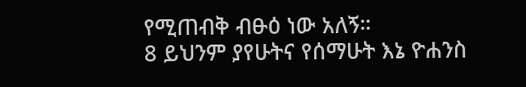የሚጠብቅ ብፁዕ ነው አለኝ።
8 ይህንም ያየሁትና የሰማሁት እኔ ዮሐንስ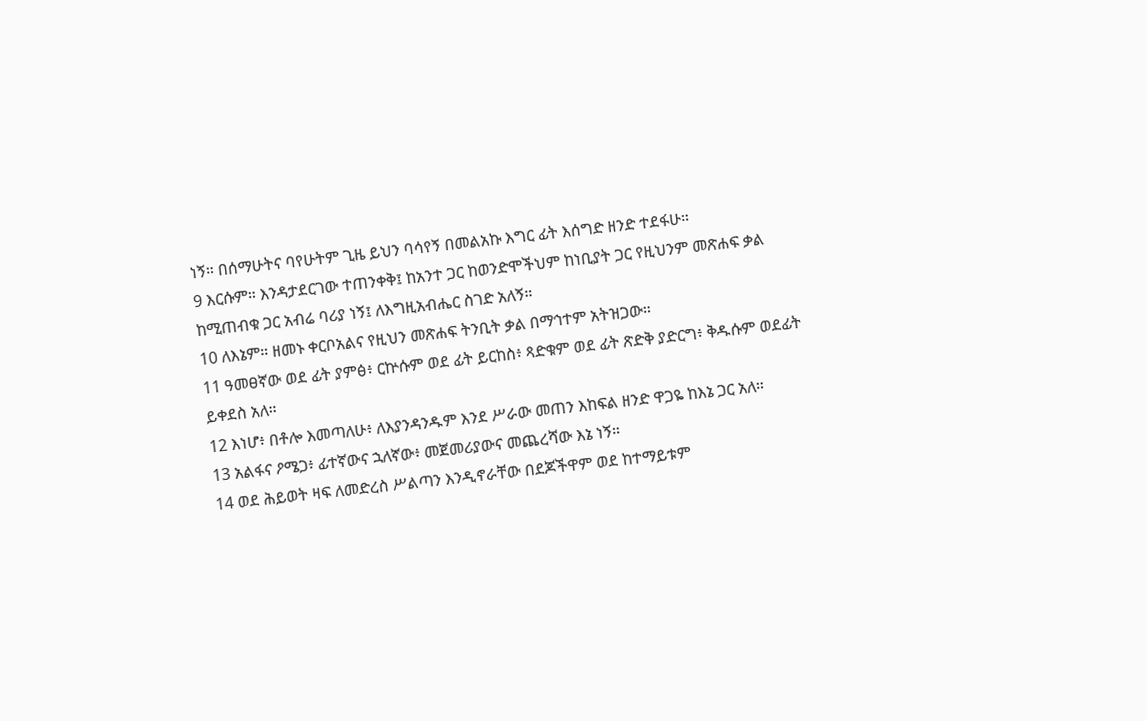ነኝ። በሰማሁትና ባየሁትም ጊዜ ይህን ባሳየኝ በመልአኩ እግር ፊት እሰግድ ዘንድ ተደፋሁ።
9 እርሱም። እንዳታደርገው ተጠንቀቅ፤ ከአንተ ጋር ከወንድሞችህም ከነቢያት ጋር የዚህንም መጽሐፍ ቃል ከሚጠብቁ ጋር አብሬ ባሪያ ነኝ፤ ለእግዚአብሔር ስገድ አለኝ።
10 ለእኔም። ዘመኑ ቀርቦአልና የዚህን መጽሐፍ ትንቢት ቃል በማኅተም አትዝጋው።
11 ዓመፀኛው ወደ ፊት ያምፅ፥ ርኵሱም ወደ ፊት ይርከስ፥ ጻድቁም ወደ ፊት ጽድቅ ያድርግ፥ ቅዱሱም ወደፊት ይቀደስ አለ።
12 እነሆ፥ በቶሎ እመጣለሁ፥ ለእያንዳንዱም እንደ ሥራው መጠን እከፍል ዘንድ ዋጋዬ ከእኔ ጋር አለ።
13 አልፋና ዖሜጋ፥ ፊተኛውና ኋለኛው፥ መጀመሪያውና መጨረሻው እኔ ነኝ።
14 ወደ ሕይወት ዛፍ ለመድረስ ሥልጣን እንዲኖራቸው በደጆችዋም ወደ ከተማይቱም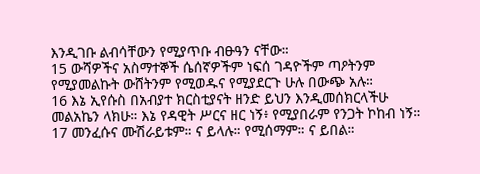እንዲገቡ ልብሳቸውን የሚያጥቡ ብፁዓን ናቸው።
15 ውሻዎችና አስማተኞች ሴሰኛዎችም ነፍሰ ገዳዮችም ጣዖትንም የሚያመልኩት ውሸትንም የሚወዱና የሚያደርጉ ሁሉ በውጭ አሉ።
16 እኔ ኢየሱስ በአብያተ ክርስቲያናት ዘንድ ይህን እንዲመሰክርላችሁ መልአኬን ላክሁ። እኔ የዳዊት ሥርና ዘር ነኝ፥ የሚያበራም የንጋት ኮከብ ነኝ።
17 መንፈሱና ሙሽራይቱም። ና ይላሉ። የሚሰማም። ና ይበል።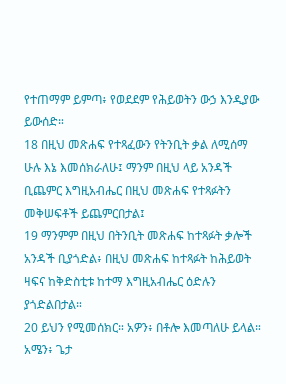የተጠማም ይምጣ፥ የወደደም የሕይወትን ውኃ እንዲያው ይውሰድ።
18 በዚህ መጽሐፍ የተጻፈውን የትንቢት ቃል ለሚሰማ ሁሉ እኔ እመሰክራለሁ፤ ማንም በዚህ ላይ አንዳች ቢጨምር እግዚአብሔር በዚህ መጽሐፍ የተጻፉትን መቅሠፍቶች ይጨምርበታል፤
19 ማንምም በዚህ በትንቢት መጽሐፍ ከተጻፉት ቃሎች አንዳች ቢያጎድል፥ በዚህ መጽሐፍ ከተጻፉት ከሕይወት ዛፍና ከቅድስቲቱ ከተማ እግዚአብሔር ዕድሉን ያጎድልበታል።
20 ይህን የሚመሰክር። አዎን፥ በቶሎ እመጣለሁ ይላል። አሜን፥ ጌታ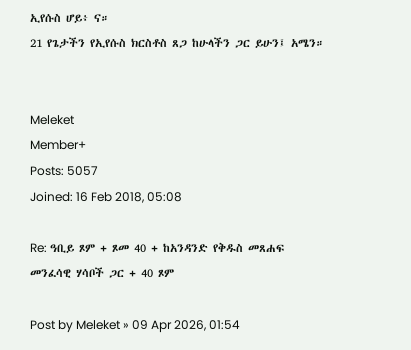ኢየሱስ ሆይ፥ ና።
21 የጌታችን የኢየሱስ ክርስቶስ ጸጋ ከሁላችን ጋር ይሁን፤ አሜን።


Meleket
Member+
Posts: 5057
Joined: 16 Feb 2018, 05:08

Re: ዓቢይ ጾም + ጾመ 40 + ከአንዳንድ የቅዱስ መጸሐፍ መንፈሳዊ ሃሳቦች ጋር + 40 ጾም

Post by Meleket » 09 Apr 2026, 01:54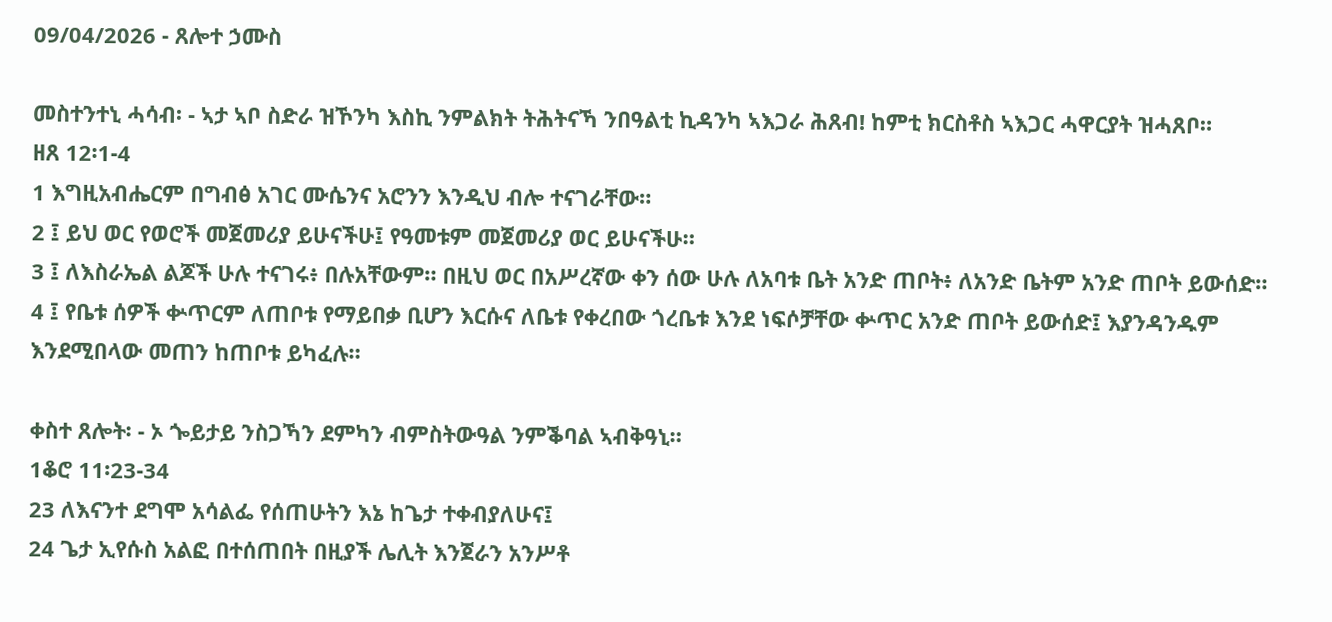09/04/2026 - ጸሎተ ኃሙስ

መስተንተኒ ሓሳብ፡ - ኣታ ኣቦ ስድራ ዝኾንካ እስኪ ንምልክት ትሕትናኻ ንበዓልቲ ኪዳንካ ኣእጋራ ሕጸብ! ከምቲ ክርስቶስ ኣእጋር ሓዋርያት ዝሓጸቦ።
ዘጸ 12፡1-4
1 እግዚአብሔርም በግብፅ አገር ሙሴንና አሮንን እንዲህ ብሎ ተናገራቸው።
2 ፤ ይህ ወር የወሮች መጀመሪያ ይሁናችሁ፤ የዓመቱም መጀመሪያ ወር ይሁናችሁ።
3 ፤ ለእስራኤል ልጆች ሁሉ ተናገሩ፥ በሉአቸውም። በዚህ ወር በአሥረኛው ቀን ሰው ሁሉ ለአባቱ ቤት አንድ ጠቦት፥ ለአንድ ቤትም አንድ ጠቦት ይውሰድ።
4 ፤ የቤቱ ሰዎች ቍጥርም ለጠቦቱ የማይበቃ ቢሆን እርሱና ለቤቱ የቀረበው ጎረቤቱ እንደ ነፍሶቻቸው ቍጥር አንድ ጠቦት ይውሰድ፤ እያንዳንዱም እንደሚበላው መጠን ከጠቦቱ ይካፈሉ።

ቀስተ ጸሎት፡ - ኦ ጐይታይ ንስጋኻን ደምካን ብምስትውዓል ንምቕባል ኣብቅዓኒ።
1ቆሮ 11፡23-34
23 ለእናንተ ደግሞ አሳልፌ የሰጠሁትን እኔ ከጌታ ተቀብያለሁና፤
24 ጌታ ኢየሱስ አልፎ በተሰጠበት በዚያች ሌሊት እንጀራን አንሥቶ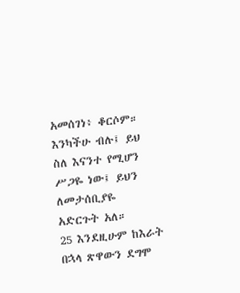አመሰገነ፥ ቆርሶም። እንካችሁ ብሉ፤ ይህ ስለ እናንተ የሚሆን ሥጋዬ ነው፤ ይህን ለመታሰቢያዬ አድርጉት አለ።
25 እንደዚሁም ከእራት በኋላ ጽዋውን ደግሞ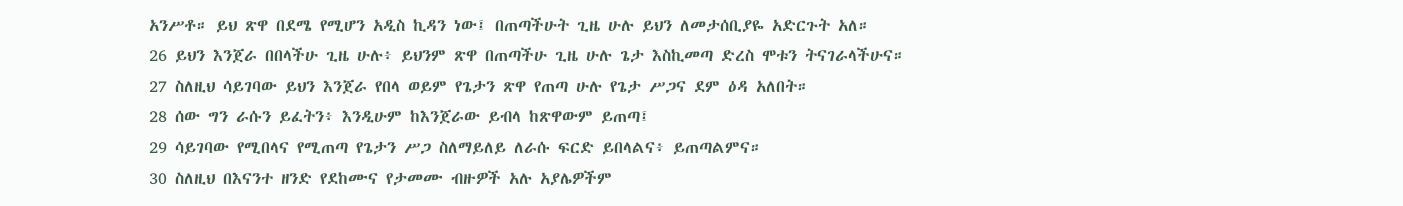አንሥቶ። ይህ ጽዋ በደሜ የሚሆን አዲስ ኪዳን ነው፤ በጠጣችሁት ጊዜ ሁሉ ይህን ለመታሰቢያዬ አድርጉት አለ።
26 ይህን እንጀራ በበላችሁ ጊዜ ሁሉ፥ ይህንም ጽዋ በጠጣችሁ ጊዜ ሁሉ ጌታ እስኪመጣ ድረስ ሞቱን ትናገራላችሁና።
27 ስለዚህ ሳይገባው ይህን እንጀራ የበላ ወይም የጌታን ጽዋ የጠጣ ሁሉ የጌታ ሥጋና ደም ዕዳ አለበት።
28 ሰው ግን ራሱን ይፈትን፥ እንዲሁም ከእንጀራው ይብላ ከጽዋውም ይጠጣ፤
29 ሳይገባው የሚበላና የሚጠጣ የጌታን ሥጋ ስለማይለይ ለራሱ ፍርድ ይበላልና፥ ይጠጣልምና።
30 ስለዚህ በእናንተ ዘንድ የደከሙና የታመሙ ብዙዎች አሉ አያሌዎችም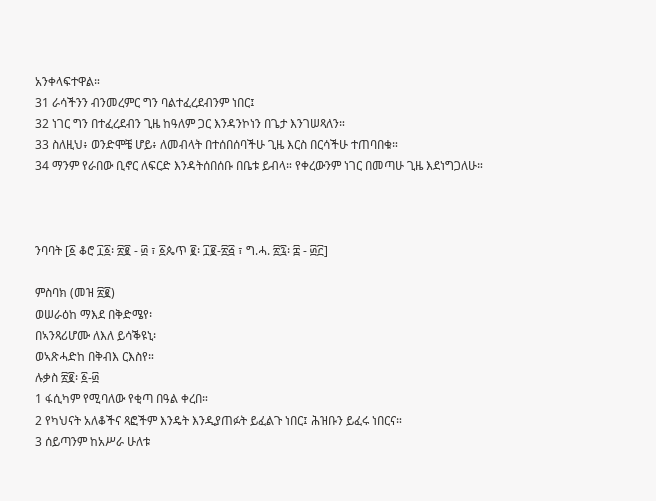አንቀላፍተዋል።
31 ራሳችንን ብንመረምር ግን ባልተፈረደብንም ነበር፤
32 ነገር ግን በተፈረደብን ጊዜ ከዓለም ጋር እንዳንኮነን በጌታ እንገሠጻለን።
33 ስለዚህ፥ ወንድሞቼ ሆይ፥ ለመብላት በተሰበሰባችሁ ጊዜ እርስ በርሳችሁ ተጠባበቁ።
34 ማንም የራበው ቢኖር ለፍርድ እንዳትሰበሰቡ በቤቱ ይብላ። የቀረውንም ነገር በመጣሁ ጊዜ እደነግጋለሁ።



ንባባት [፩ ቆሮ ፲፩፡ ፳፪ - ፴ ፣ ፩ጴጥ ፪፡ ፲፪-፳፭ ፣ ግ.ሓ. ፳፯፡ ፰ - ፴፫]

ምስባክ (መዝ ፳፪)
ወሠራዕከ ማእደ በቅድሜየ፡
በኣንጻሪሆሙ ለእለ ይሳቕዩኒ፡
ወኣጽሓድከ በቅብእ ርእስየ።
ሉቃስ ፳፪፡ ፩-፴
1 ፋሲካም የሚባለው የቂጣ በዓል ቀረበ።
2 የካህናት አለቆችና ጻፎችም እንዴት እንዲያጠፉት ይፈልጉ ነበር፤ ሕዝቡን ይፈሩ ነበርና።
3 ሰይጣንም ከአሥራ ሁለቱ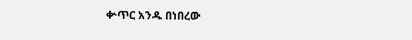ቍጥር አንዱ በነበረው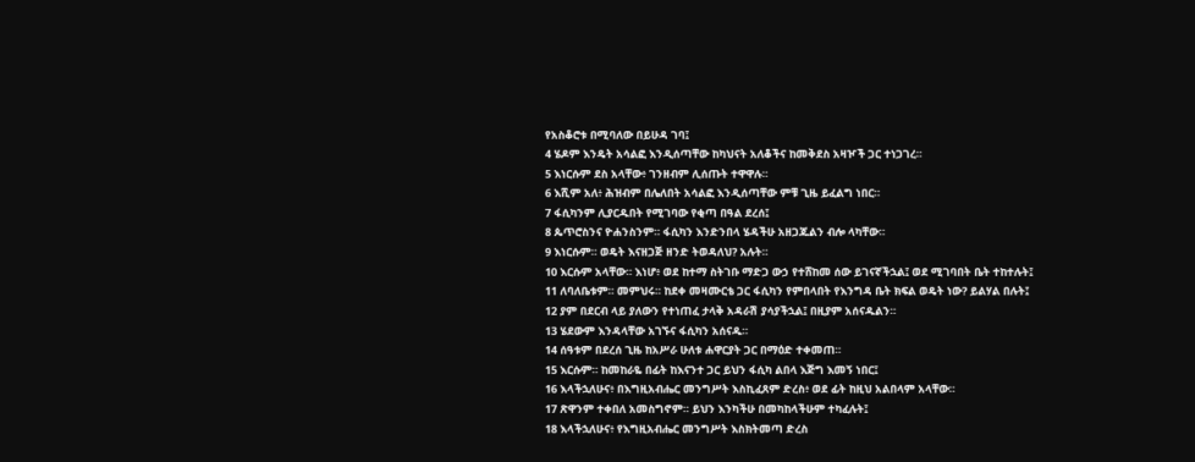የአስቆሮቱ በሚባለው በይሁዳ ገባ፤
4 ሄዶም እንዴት አሳልፎ እንዲሰጣቸው ከካህናት አለቆችና ከመቅደስ አዛዦች ጋር ተነጋገረ።
5 እነርሱም ደስ አላቸው፥ ገንዘብም ሊሰጡት ተዋዋሉ።
6 እሺም አለ፥ ሕዝብም በሌለበት አሳልፎ እንዲሰጣቸው ምቹ ጊዜ ይፈልግ ነበር።
7 ፋሲካንም ሊያርዱበት የሚገባው የቂጣ በዓል ደረሰ፤
8 ጴጥሮስንና ዮሐንስንም። ፋሲካን እንድንበላ ሄዳችሁ አዘጋጁልን ብሎ ላካቸው።
9 እነርሱም። ወዴት እናዘጋጅ ዘንድ ትወዳለህ? አሉት።
10 እርሱም አላቸው። እነሆ፥ ወደ ከተማ ስትገቡ ማድጋ ውኃ የተሸከመ ሰው ይገናኛችኋል፤ ወደ ሚገባበት ቤት ተከተሉት፤
11 ለባለቤቱም። መምህሩ። ከደቀ መዛሙርቴ ጋር ፋሲካን የምበላበት የእንግዳ ቤት ክፍል ወዴት ነው? ይልሃል በሉት፤
12 ያም በደርብ ላይ ያለውን የተነጠፈ ታላቅ አዳራሽ ያሳያችኋል፤ በዚያም አሰናዱልን።
13 ሄደውም እንዳላቸው አገኙና ፋሲካን አሰናዱ።
14 ሰዓቱም በደረሰ ጊዜ ከአሥራ ሁለቱ ሐዋርያት ጋር በማዕድ ተቀመጠ።
15 እርሱም። ከመከራዬ በፊት ከእናንተ ጋር ይህን ፋሲካ ልበላ እጅግ እመኝ ነበር፤
16 እላችኋለሁና፥ በእግዚአብሔር መንግሥት እስኪፈጸም ድረስ፥ ወደ ፊት ከዚህ አልበላም አላቸው።
17 ጽዋንም ተቀበለ አመስግኖም። ይህን እንካችሁ በመካከላችሁም ተካፈሉት፤
18 እላችኋለሁና፥ የእግዚአብሔር መንግሥት እስክትመጣ ድረስ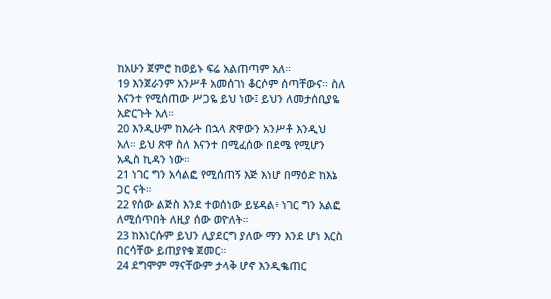ከአሁን ጀምሮ ከወይኑ ፍሬ አልጠጣም አለ።
19 እንጀራንም አንሥቶ አመሰገነ ቆርሶም ሰጣቸውና። ስለ እናንተ የሚሰጠው ሥጋዬ ይህ ነው፤ ይህን ለመታሰቢያዬ አድርጉት አለ።
20 እንዲሁም ከእራት በኋላ ጽዋውን አንሥቶ እንዲህ አለ። ይህ ጽዋ ስለ እናንተ በሚፈሰው በደሜ የሚሆን አዲስ ኪዳን ነው።
21 ነገር ግን አሳልፎ የሚሰጠኝ እጅ እነሆ በማዕድ ከእኔ ጋር ናት።
22 የሰው ልጅስ እንደ ተወሰነው ይሄዳል፥ ነገር ግን አልፎ ለሚሰጥበት ለዚያ ሰው ወዮለት።
23 ከእነርሱም ይህን ሊያደርግ ያለው ማን እንደ ሆነ እርስ በርሳቸው ይጠያየቁ ጀመር።
24 ደግሞም ማናቸውም ታላቅ ሆኖ እንዲቈጠር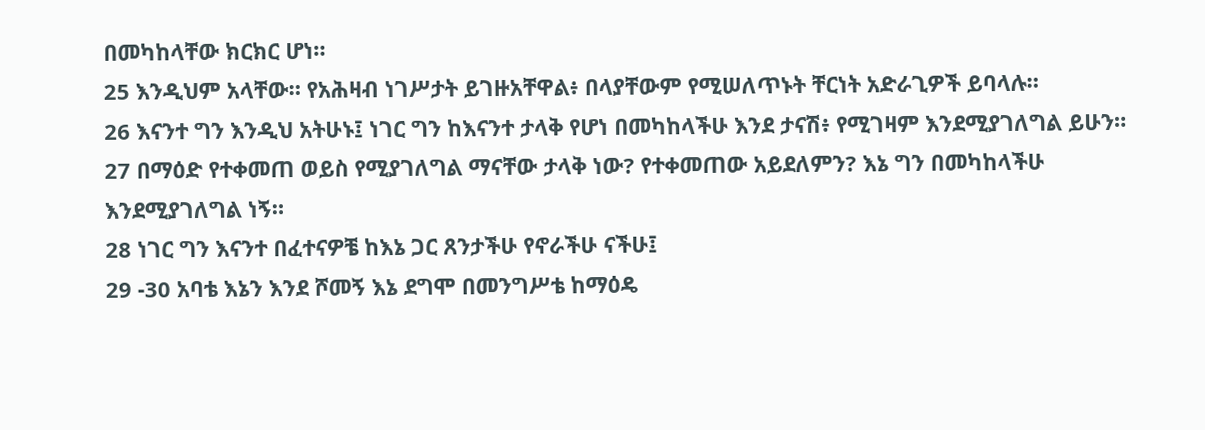በመካከላቸው ክርክር ሆነ።
25 እንዲህም አላቸው። የአሕዛብ ነገሥታት ይገዙአቸዋል፥ በላያቸውም የሚሠለጥኑት ቸርነት አድራጊዎች ይባላሉ።
26 እናንተ ግን እንዲህ አትሁኑ፤ ነገር ግን ከእናንተ ታላቅ የሆነ በመካከላችሁ እንደ ታናሽ፥ የሚገዛም እንደሚያገለግል ይሁን።
27 በማዕድ የተቀመጠ ወይስ የሚያገለግል ማናቸው ታላቅ ነው? የተቀመጠው አይደለምን? እኔ ግን በመካከላችሁ እንደሚያገለግል ነኝ።
28 ነገር ግን እናንተ በፈተናዎቼ ከእኔ ጋር ጸንታችሁ የኖራችሁ ናችሁ፤
29 -30 አባቴ እኔን እንደ ሾመኝ እኔ ደግሞ በመንግሥቴ ከማዕዴ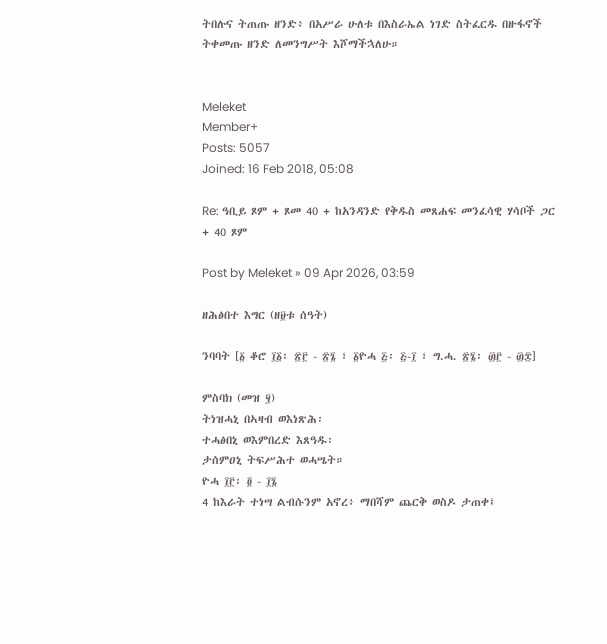ትበሉና ትጠጡ ዘንድ፥ በአሥራ ሁለቱ በእስራኤል ነገድ ስትፈርዱ በዙፋኖች ትቀመጡ ዘንድ ለመንግሥት እሾማችኋለሁ።


Meleket
Member+
Posts: 5057
Joined: 16 Feb 2018, 05:08

Re: ዓቢይ ጾም + ጾመ 40 + ከአንዳንድ የቅዱስ መጸሐፍ መንፈሳዊ ሃሳቦች ጋር + 40 ጾም

Post by Meleket » 09 Apr 2026, 03:59

ዘሕፅበተ እግር (ዘ፱ቱ ሰዓት)

ንባባት [፩ ቆሮ ፲፩፡ ፳፫ - ፳፮ ፣ ፩ዮሓ ፭፡ ፭-፲ ፣ ግ.ሓ. ፳፮፡ ፴፫ - ፴፰]

ምስባክ (መዝ ፶)
ትነዝሓኒ በኣዛብ ወእነጽሕ፡
ተሓፅበኒ ወእምበረድ እጸዓዱ፡
ታሰምዐኒ ትፍሥሕተ ወሓሤት።
ዮሓ ፲፫፡ ፬ - ፲፮
4 ከእራት ተነሣ ልብሱንም አኖረ፥ ማበሻም ጨርቅ ወስዶ ታጠቀ፤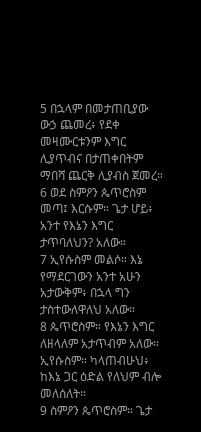5 በኋላም በመታጠቢያው ውኃ ጨመረ፥ የደቀ መዛሙርቱንም እግር ሊያጥብና በታጠቀበትም ማበሻ ጨርቅ ሊያብስ ጀመረ።
6 ወደ ስምዖን ጴጥሮስም መጣ፤ እርሱም። ጌታ ሆይ፥ አንተ የእኔን እግር ታጥባለህን? አለው።
7 ኢየሱስም መልሶ። እኔ የማደርገውን አንተ አሁን አታውቅም፥ በኋላ ግን ታስተውለዋለህ አለው።
8 ጴጥሮስም። የእኔን እግር ለዘላለም አታጥብም አለው። ኢየሱስም። ካላጠብሁህ፥ ከእኔ ጋር ዕድል የለህም ብሎ መለሰለት።
9 ስምዖን ጴጥሮስም። ጌታ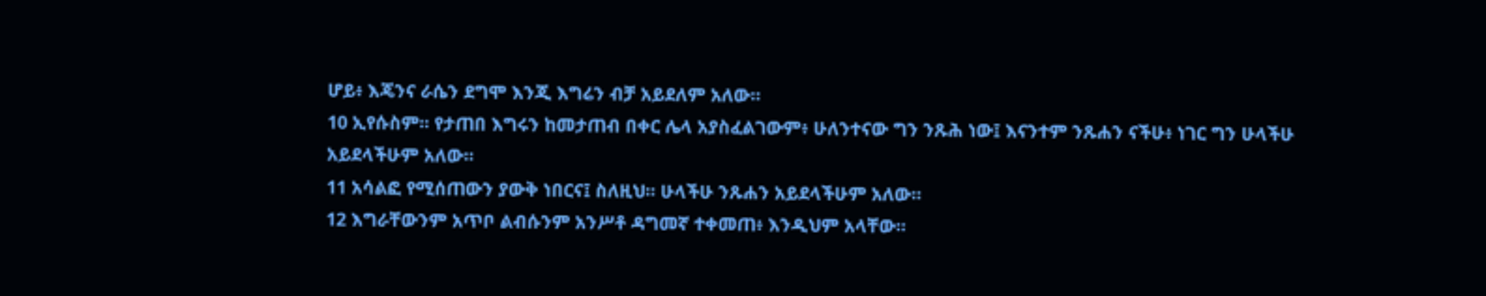ሆይ፥ እጄንና ራሴን ደግሞ እንጂ እግሬን ብቻ አይደለም አለው።
10 ኢየሱስም። የታጠበ እግሩን ከመታጠብ በቀር ሌላ አያስፈልገውም፥ ሁለንተናው ግን ንጹሕ ነው፤ እናንተም ንጹሐን ናችሁ፥ ነገር ግን ሁላችሁ አይደላችሁም አለው።
11 አሳልፎ የሚሰጠውን ያውቅ ነበርና፤ ስለዚህ። ሁላችሁ ንጹሐን አይደላችሁም አለው።
12 እግራቸውንም አጥቦ ልብሱንም አንሥቶ ዳግመኛ ተቀመጠ፥ እንዲህም አላቸው።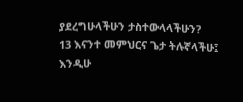ያደረግሁላችሁን ታስተውላላችሁን?
13 እናንተ መምህርና ጌታ ትሉኛላችሁ፤ እንዲሁ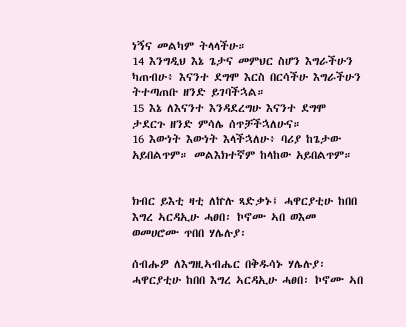ነኝና መልካም ትላላችሁ።
14 እንግዲህ እኔ ጌታና መምህር ስሆን እግራችሁን ካጠብሁ፥ እናንተ ደግሞ እርስ በርሳችሁ እግራችሁን ትተጣጠቡ ዘንድ ይገባችኋል።
15 እኔ ለእናንተ እንዳደረግሁ እናንተ ደግሞ ታደርጉ ዘንድ ምሳሌ ሰጥቻችኋለሁና።
16 እውነት እውነት እላችኋለሁ፥ ባሪያ ከጌታው አይበልጥም። መልእክተኛም ከላከው አይበልጥም።


ክብር ይእቲ ዛቲ ለኵሉ ጻድቃኑ፤ ሓዋርያቲሁ ከበበ እግረ ኣርዳኢሁ ሓፀበ፡ ኮኖሙ ኣበ ወእመ ወመሀሮሙ ጥበበ ሃሌሉያ፡

ሰብሑዎ ለእግዚኣብሔር በቅዱሳኑ ሃሌሉያ፡ ሓዋርያቲሁ ከበበ እግረ ኣርዳኢሁ ሓፀበ፡ ኮኖሙ ኣበ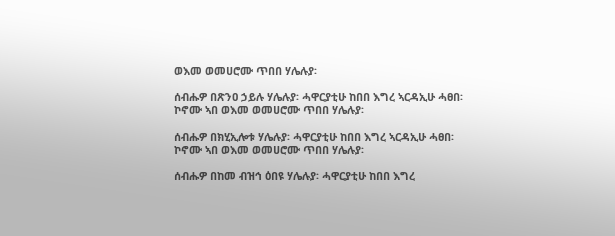ወእመ ወመሀሮሙ ጥበበ ሃሌሉያ፡

ሰብሑዎ በጽንዐ ኃይሉ ሃሌሉያ፡ ሓዋርያቲሁ ከበበ እግረ ኣርዳኢሁ ሓፀበ፡ ኮኖሙ ኣበ ወእመ ወመሀሮሙ ጥበበ ሃሌሉያ፡

ሰብሑዎ በክሂኢሎቱ ሃሌሉያ፡ ሓዋርያቲሁ ከበበ እግረ ኣርዳኢሁ ሓፀበ፡ ኮኖሙ ኣበ ወእመ ወመሀሮሙ ጥበበ ሃሌሉያ፡

ሰብሑዎ በከመ ብዝኅ ዕበዩ ሃሌሉያ፡ ሓዋርያቲሁ ከበበ እግረ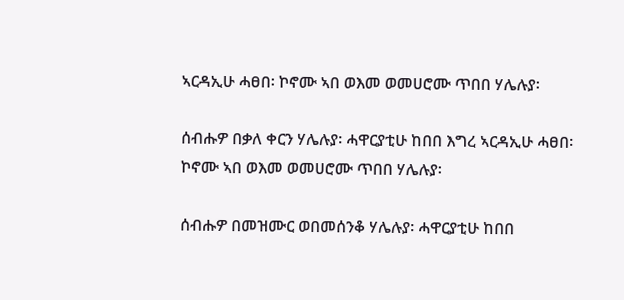ኣርዳኢሁ ሓፀበ፡ ኮኖሙ ኣበ ወእመ ወመሀሮሙ ጥበበ ሃሌሉያ፡

ሰብሑዎ በቃለ ቀርን ሃሌሉያ፡ ሓዋርያቲሁ ከበበ እግረ ኣርዳኢሁ ሓፀበ፡ ኮኖሙ ኣበ ወእመ ወመሀሮሙ ጥበበ ሃሌሉያ፡

ሰብሑዎ በመዝሙር ወበመሰንቆ ሃሌሉያ፡ ሓዋርያቲሁ ከበበ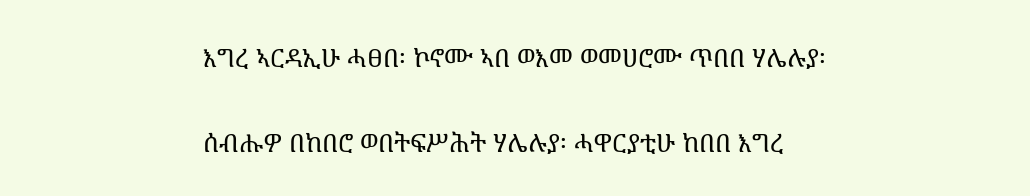እግረ ኣርዳኢሁ ሓፀበ፡ ኮኖሙ ኣበ ወእመ ወመሀሮሙ ጥበበ ሃሌሉያ፡

ሰብሑዎ በከበሮ ወበትፍሥሕት ሃሌሉያ፡ ሓዋርያቲሁ ከበበ እግረ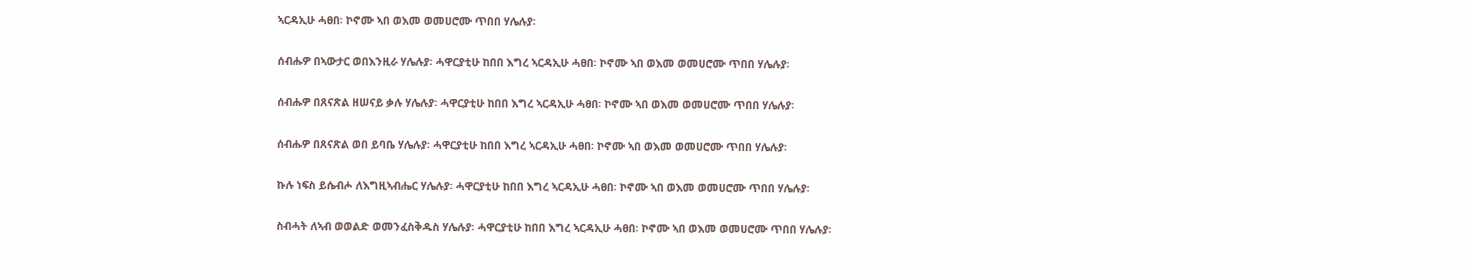ኣርዳኢሁ ሓፀበ፡ ኮኖሙ ኣበ ወእመ ወመሀሮሙ ጥበበ ሃሌሉያ፡

ሰብሑዎ በኣውታር ወበእንዚራ ሃሌሉያ፡ ሓዋርያቲሁ ከበበ እግረ ኣርዳኢሁ ሓፀበ፡ ኮኖሙ ኣበ ወእመ ወመሀሮሙ ጥበበ ሃሌሉያ፡

ሰብሑዎ በጸናጽል ዘሠናይ ቃሉ ሃሌሉያ፡ ሓዋርያቲሁ ከበበ እግረ ኣርዳኢሁ ሓፀበ፡ ኮኖሙ ኣበ ወእመ ወመሀሮሙ ጥበበ ሃሌሉያ፡

ሰብሑዎ በጸናጽል ወበ ይባቤ ሃሌሉያ፡ ሓዋርያቲሁ ከበበ እግረ ኣርዳኢሁ ሓፀበ፡ ኮኖሙ ኣበ ወእመ ወመሀሮሙ ጥበበ ሃሌሉያ፡

ኩሉ ነፍስ ይሴብሖ ለእግዚኣብሔር ሃሌሉያ፡ ሓዋርያቲሁ ከበበ እግረ ኣርዳኢሁ ሓፀበ፡ ኮኖሙ ኣበ ወእመ ወመሀሮሙ ጥበበ ሃሌሉያ፡

ስብሓት ለኣብ ወወልድ ወመንፈስቅዱስ ሃሌሉያ፡ ሓዋርያቲሁ ከበበ እግረ ኣርዳኢሁ ሓፀበ፡ ኮኖሙ ኣበ ወእመ ወመሀሮሙ ጥበበ ሃሌሉያ፡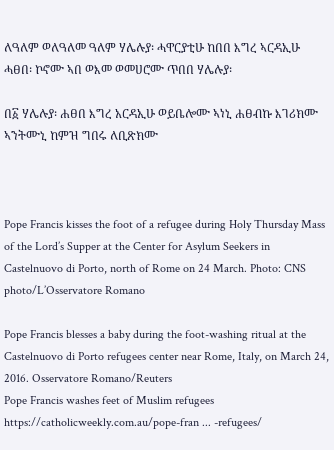ለዓለም ወለዓለመ ዓለም ሃሌሉያ፡ ሓዋርያቲሁ ከበበ እግረ ኣርዳኢሁ ሓፀበ፡ ኮኖሙ ኣበ ወእመ ወመሀሮሙ ጥበበ ሃሌሉያ፡

በ፩ ሃሌሉያ፡ ሐፀበ እግረ አርዳኢሁ ወይቤሎሙ ኣነኒ ሐፀብኩ እገሪክሙ ኣንትሙኒ ከምዝ ግበሩ ለቢጽክሙ



Pope Francis kisses the foot of a refugee during Holy Thursday Mass of the Lord’s Supper at the Center for Asylum Seekers in Castelnuovo di Porto, north of Rome on 24 March. Photo: CNS photo/L’Osservatore Romano

Pope Francis blesses a baby during the foot-washing ritual at the Castelnuovo di Porto refugees center near Rome, Italy, on March 24, 2016. Osservatore Romano/Reuters
Pope Francis washes feet of Muslim refugees https://catholicweekly.com.au/pope-fran ... -refugees/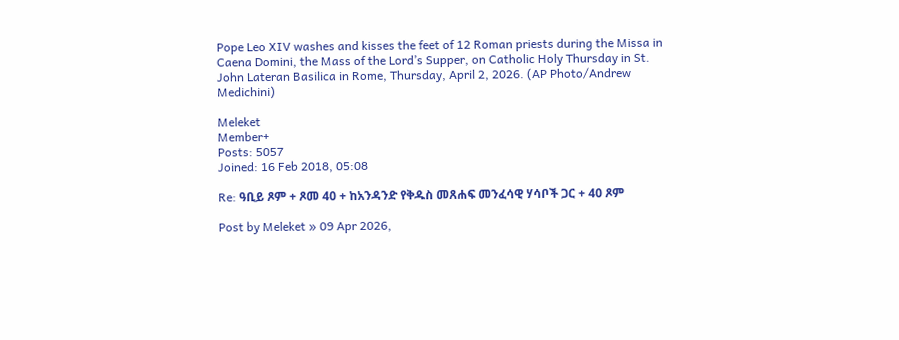Pope Leo XIV washes and kisses the feet of 12 Roman priests during the Missa in Caena Domini, the Mass of the Lord’s Supper, on Catholic Holy Thursday in St. John Lateran Basilica in Rome, Thursday, April 2, 2026. (AP Photo/Andrew Medichini)

Meleket
Member+
Posts: 5057
Joined: 16 Feb 2018, 05:08

Re: ዓቢይ ጾም + ጾመ 40 + ከአንዳንድ የቅዱስ መጸሐፍ መንፈሳዊ ሃሳቦች ጋር + 40 ጾም

Post by Meleket » 09 Apr 2026,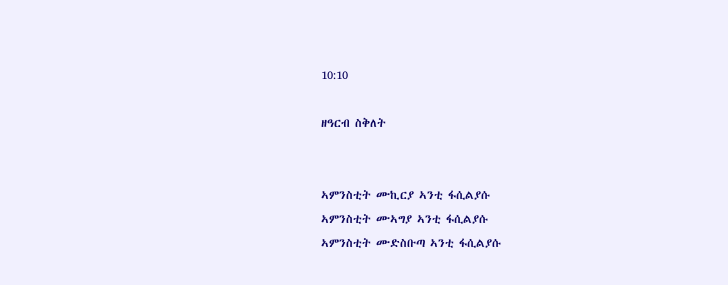10:10

ዘዓርብ ስቅለት


ኣምንስቲት ሙኪርያ ኣንቲ ፋሲልያሱ
ኣምንስቲት ሙኣግያ ኣንቲ ፋሲልያሱ
ኣምንስቲት ሙድስቡጣ ኣንቲ ፋሲልያሱ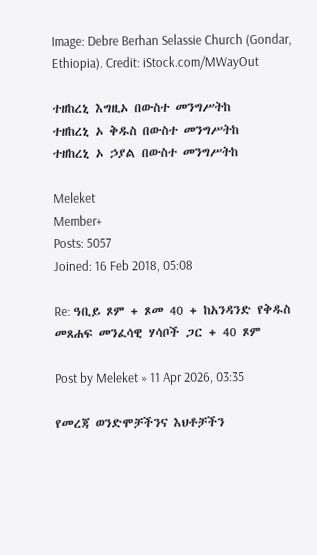Image: Debre Berhan Selassie Church (Gondar, Ethiopia). Credit: iStock.com/MWayOut

ተዘከረኒ እግዚኦ በውስተ መንግሥትከ
ተዘከረኒ ኦ ቅዱስ በውስተ መንግሥትከ
ተዘከረኒ ኦ ኃያል በውስተ መንግሥትከ

Meleket
Member+
Posts: 5057
Joined: 16 Feb 2018, 05:08

Re: ዓቢይ ጾም + ጾመ 40 + ከአንዳንድ የቅዱስ መጸሐፍ መንፈሳዊ ሃሳቦች ጋር + 40 ጾም

Post by Meleket » 11 Apr 2026, 03:35

የመረጃ ወንድሞቻችንና እህቶቻችን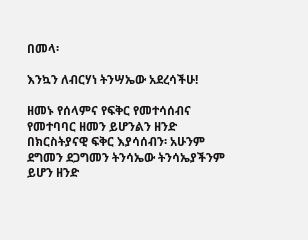በመላ፡

እንኳን ለብርሃነ ትንሣኤው አደረሳችሁ!

ዘመኑ የሰላምና የፍቅር የመተሳሰብና የመተባባር ዘመን ይሆንልን ዘንድ በክርስትያናዊ ፍቅር እያሳሰብን፡ አሁንም ደግመን ደጋግመን ትንሳኤው ትንሳኤያችንም ይሆን ዘንድ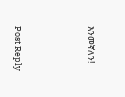እንመኛለን!




Post Reply